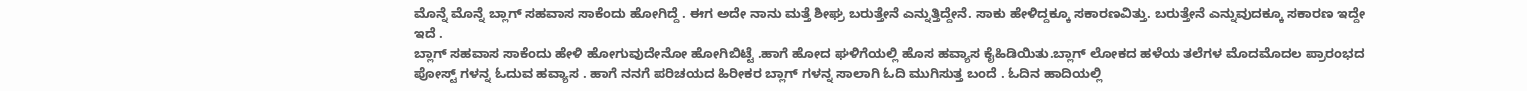ಮೊನ್ನೆ ಮೊನ್ನೆ ಬ್ಲಾಗ್ ಸಹವಾಸ ಸಾಕೆಂದು ಹೋಗಿದ್ದೆ . ಈಗ ಅದೇ ನಾನು ಮತ್ತೆ ಶೀಘ್ರ ಬರುತ್ತೇನೆ ಎನ್ನುತ್ತಿದ್ದೇನೆ. ಸಾಕು ಹೇಳಿದ್ದಕ್ಕೂ ಸಕಾರಣವಿತ್ತು. ಬರುತ್ತೇನೆ ಎನ್ನುವುದಕ್ಕೂ ಸಕಾರಣ ಇದ್ದೇ ಇದೆ .
ಬ್ಲಾಗ್ ಸಹವಾಸ ಸಾಕೆಂದು ಹೇಳಿ ಹೋಗುವುದೇನೋ ಹೋಗಿಬಿಟ್ಟೆ .ಹಾಗೆ ಹೋದ ಘಳಿಗೆಯಲ್ಲಿ ಹೊಸ ಹವ್ಯಾಸ ಕೈಹಿಡಿಯಿತು.ಬ್ಲಾಗ್ ಲೋಕದ ಹಳೆಯ ತಲೆಗಳ ಮೊದಮೊದಲ ಪ್ರಾರಂಭದ ಪೋಸ್ಟ್ ಗಳನ್ನ ಓದುವ ಹವ್ಯಾಸ . ಹಾಗೆ ನನಗೆ ಪರಿಚಯದ ಹಿರೀಕರ ಬ್ಲಾಗ್ ಗಳನ್ನ ಸಾಲಾಗಿ ಓದಿ ಮುಗಿಸುತ್ತ ಬಂದೆ . ಓದಿನ ಹಾದಿಯಲ್ಲಿ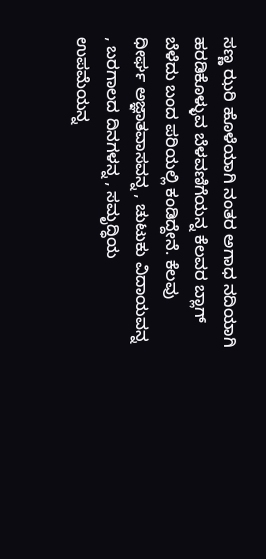ಸಣ್ಣ ಝರಿ ಹೊಳೆಯಾಗಿ ನಂತರ ಅಗಾಧ ನದಿಯಾಗಿ ಹರಡಿಕೊಳ್ಳುವ ಬೆಳವಣಿಗೆಯನ್ನ ಕೆಲವರ ಬ್ಲಾಗ್ ಬೆಳೆದು ಬಂದ ಪರಿಯಲ್ಲಿ ಕಂಡಿದ್ದೇನೆ. ಕೆಲವು ಧೀರ್ಘ ಅಜ್ಞಾತವಾಸವನ್ನ , ಚುಟುಕು ವಿದಾಯವನ್ನ , ಬರಗಾಲದ ದಿನಗಳನ್ನ , ಸಮೃದ್ಧಿಯ ಉಪಮೆಯನ್ನ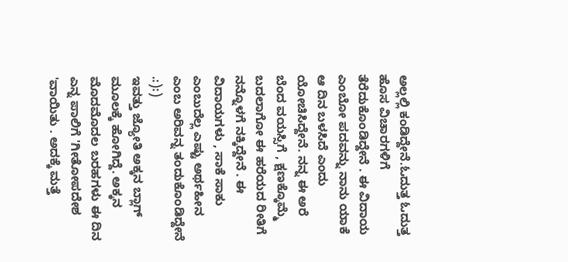ಅಲ್ಲಲ್ಲಿ ಕಂಡಿದ್ದೇನೆ.ಓದುತ್ತ ಓದುತ್ತ ಹೊಸ ವಿಚಾರಗಳಿಗೆ ತೆರೆದುಕೊಂಡಿದ್ದೇನೆ . ಈ ವಿದಾಯ ಎಂಬೋ ಪದವನ್ನು ನಾನು ಯಾಕೆ ಆ ದಿನ ಬಳಸಿದೆ ಎಂದು ಯೋಚಿಸಿದ್ದೇನೆ. ನನ್ನ ಈ ಅರೆ ಬೆಂದ ವಯಸ್ಸಿಗೆ , ಕ್ಷಣಕ್ಕೊಮ್ಮೆ ಬದಲಾಗೋ ಈ ಹರೆಯದ ರೀತಿಗೆ ನನ್ನೊಳಗೆ ನಕ್ಕಿದ್ದೇನೆ . ಈ ವಿದಾಯಗಳು , ಸಾಕೆ ಸಾಕು ಎಂಬುದೆಲ್ಲ ಎಷ್ಟು ಅರ್ಥಹೀನ ಎಂಬ ಅರಿವನ್ನ ತಂದುಕೊಂಡಿದ್ದೇನೆ .:):)
ಇವತ್ತು ಜ್ಯೋತಿ ಅಕ್ಕನ ಬ್ಲಾಗ್ ಮೂಲಕ್ಕೆ ಹೋಗಿದ್ದೆ. ಅಕ್ಕನ ಮೊದಮೊದಲ ಬರಹಗಳು ಈ ದಿನ ಎನ್ನ ಪಾಲಿಗೆ 'ಗೀತೋಪದೇಶ 'ವಾಯಿತು . ಅದಕ್ಕೆ ಮತ್ತೆ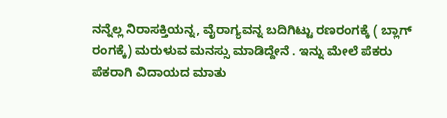ನನ್ನೆಲ್ಲ ನಿರಾಸಕ್ತಿಯನ್ನ, ವೈರಾಗ್ಯವನ್ನ ಬದಿಗಿಟ್ಟು ರಣರಂಗಕ್ಕೆ ( ಬ್ಲಾಗ್ ರಂಗಕ್ಕೆ) ಮರುಳುವ ಮನಸ್ಸು ಮಾಡಿದ್ದೇನೆ . ಇನ್ನು ಮೇಲೆ ಪೆಕರು ಪೆಕರಾಗಿ ವಿದಾಯದ ಮಾತು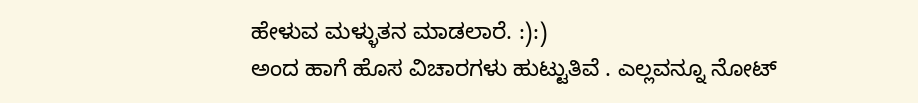ಹೇಳುವ ಮಳ್ಳುತನ ಮಾಡಲಾರೆ. :):)
ಅಂದ ಹಾಗೆ ಹೊಸ ವಿಚಾರಗಳು ಹುಟ್ಟುತಿವೆ . ಎಲ್ಲವನ್ನೂ ನೋಟ್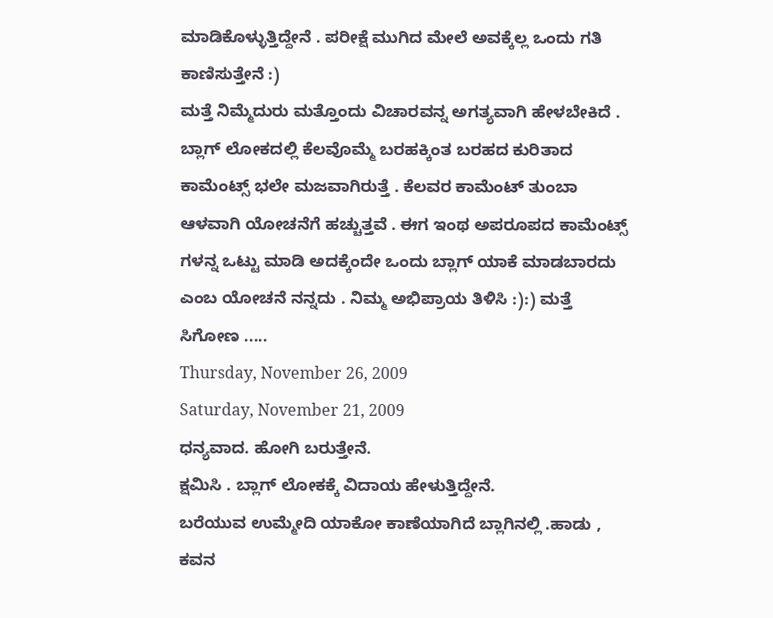ಮಾಡಿಕೊಳ್ಳುತ್ತಿದ್ದೇನೆ . ಪರೀಕ್ಷೆ ಮುಗಿದ ಮೇಲೆ ಅವಕ್ಕೆಲ್ಲ ಒಂದು ಗತಿ ಕಾಣಿಸುತ್ತೇನೆ :)
ಮತ್ತೆ ನಿಮ್ಮೆದುರು ಮತ್ತೊಂದು ವಿಚಾರವನ್ನ ಅಗತ್ಯವಾಗಿ ಹೇಳಬೇಕಿದೆ . ಬ್ಲಾಗ್ ಲೋಕದಲ್ಲಿ ಕೆಲವೊಮ್ಮೆ ಬರಹಕ್ಕಿಂತ ಬರಹದ ಕುರಿತಾದ ಕಾಮೆಂಟ್ಸ್ ಭಲೇ ಮಜವಾಗಿರುತ್ತೆ . ಕೆಲವರ ಕಾಮೆಂಟ್ ತುಂಬಾ ಆಳವಾಗಿ ಯೋಚನೆಗೆ ಹಚ್ಚುತ್ತವೆ . ಈಗ ಇಂಥ ಅಪರೂಪದ ಕಾಮೆಂಟ್ಸ್ ಗಳನ್ನ ಒಟ್ಟು ಮಾಡಿ ಅದಕ್ಕೆಂದೇ ಒಂದು ಬ್ಲಾಗ್ ಯಾಕೆ ಮಾಡಬಾರದು ಎಂಬ ಯೋಚನೆ ನನ್ನದು . ನಿಮ್ಮ ಅಭಿಪ್ರಾಯ ತಿಳಿಸಿ :):) ಮತ್ತೆ ಸಿಗೋಣ .....
Thursday, November 26, 2009
Saturday, November 21, 2009
ಧನ್ಯವಾದ. ಹೋಗಿ ಬರುತ್ತೇನೆ.
ಕ್ಷಮಿಸಿ . ಬ್ಲಾಗ್ ಲೋಕಕ್ಕೆ ವಿದಾಯ ಹೇಳುತ್ತಿದ್ದೇನೆ.
ಬರೆಯುವ ಉಮ್ಮೇದಿ ಯಾಕೋ ಕಾಣೆಯಾಗಿದೆ ಬ್ಲಾಗಿನಲ್ಲಿ .ಹಾಡು , ಕವನ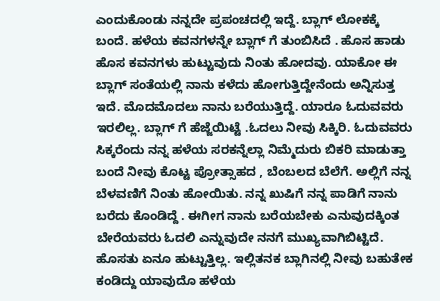ಎಂದುಕೊಂಡು ನನ್ನದೇ ಪ್ರಪಂಚದಲ್ಲಿ ಇದ್ದೆ. ಬ್ಲಾಗ್ ಲೋಕಕ್ಕೆ ಬಂದೆ. ಹಳೆಯ ಕವನಗಳನ್ನೇ ಬ್ಲಾಗ್ ಗೆ ತುಂಬಿಸಿದೆ . ಹೊಸ ಹಾಡು ಹೊಸ ಕವನಗಳು ಹುಟ್ಟುವುದು ನಿಂತು ಹೋದವು. ಯಾಕೋ ಈ ಬ್ಲಾಗ್ ಸಂತೆಯಲ್ಲಿ ನಾನು ಕಳೆದು ಹೋಗುತ್ತಿದ್ದೇನೆಂದು ಅನ್ನಿಸುತ್ತ ಇದೆ. ಮೊದಮೊದಲು ನಾನು ಬರೆಯುತ್ತಿದ್ದೆ. ಯಾರೂ ಓದುವವರು ಇರಲಿಲ್ಲ. ಬ್ಲಾಗ್ ಗೆ ಹೆಜ್ಜೆಯಿಟ್ಟೆ .ಓದಲು ನೀವು ಸಿಕ್ಕಿರಿ. ಓದುವವರು ಸಿಕ್ಕರೆಂದು ನನ್ನ ಹಳೆಯ ಸರಕನ್ನೆಲ್ಲಾ ನಿಮ್ಮೆದುರು ಬಿಕರಿ ಮಾಡುತ್ತಾ ಬಂದೆ ನೀವು ಕೊಟ್ಟ ಪ್ರೋತ್ಸಾಹದ , ಬೆಂಬಲದ ಬೆಲೆಗೆ. ಅಲ್ಲಿಗೆ ನನ್ನ ಬೆಳವಣಿಗೆ ನಿಂತು ಹೋಯಿತು. ನನ್ನ ಖುಷಿಗೆ ನನ್ನ ಪಾಡಿಗೆ ನಾನು ಬರೆದು ಕೊಂಡಿದ್ದೆ . ಈಗೀಗ ನಾನು ಬರೆಯಬೇಕು ಎನುವುದಕ್ಕಿಂತ ಬೇರೆಯವರು ಓದಲಿ ಎನ್ನುವುದೇ ನನಗೆ ಮುಖ್ಯವಾಗಿಬಿಟ್ಟಿದೆ. ಹೊಸತು ಏನೂ ಹುಟ್ಟುತ್ತಿಲ್ಲ. ಇಲ್ಲಿತನಕ ಬ್ಲಾಗಿನಲ್ಲಿ ನೀವು ಬಹುತೇಕ ಕಂಡಿದ್ದು ಯಾವುದೊ ಹಳೆಯ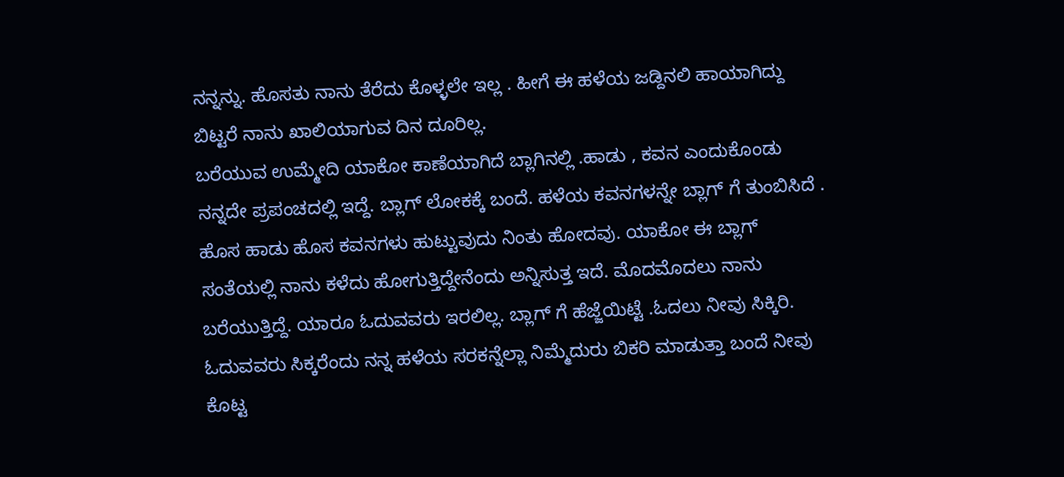ನನ್ನನ್ನು. ಹೊಸತು ನಾನು ತೆರೆದು ಕೊಳ್ಳಲೇ ಇಲ್ಲ . ಹೀಗೆ ಈ ಹಳೆಯ ಜಡ್ದಿನಲಿ ಹಾಯಾಗಿದ್ದು ಬಿಟ್ಟರೆ ನಾನು ಖಾಲಿಯಾಗುವ ದಿನ ದೂರಿಲ್ಲ.
ಬರೆಯುವ ಉಮ್ಮೇದಿ ಯಾಕೋ ಕಾಣೆಯಾಗಿದೆ ಬ್ಲಾಗಿನಲ್ಲಿ .ಹಾಡು , ಕವನ ಎಂದುಕೊಂಡು ನನ್ನದೇ ಪ್ರಪಂಚದಲ್ಲಿ ಇದ್ದೆ. ಬ್ಲಾಗ್ ಲೋಕಕ್ಕೆ ಬಂದೆ. ಹಳೆಯ ಕವನಗಳನ್ನೇ ಬ್ಲಾಗ್ ಗೆ ತುಂಬಿಸಿದೆ . ಹೊಸ ಹಾಡು ಹೊಸ ಕವನಗಳು ಹುಟ್ಟುವುದು ನಿಂತು ಹೋದವು. ಯಾಕೋ ಈ ಬ್ಲಾಗ್ ಸಂತೆಯಲ್ಲಿ ನಾನು ಕಳೆದು ಹೋಗುತ್ತಿದ್ದೇನೆಂದು ಅನ್ನಿಸುತ್ತ ಇದೆ. ಮೊದಮೊದಲು ನಾನು ಬರೆಯುತ್ತಿದ್ದೆ. ಯಾರೂ ಓದುವವರು ಇರಲಿಲ್ಲ. ಬ್ಲಾಗ್ ಗೆ ಹೆಜ್ಜೆಯಿಟ್ಟೆ .ಓದಲು ನೀವು ಸಿಕ್ಕಿರಿ. ಓದುವವರು ಸಿಕ್ಕರೆಂದು ನನ್ನ ಹಳೆಯ ಸರಕನ್ನೆಲ್ಲಾ ನಿಮ್ಮೆದುರು ಬಿಕರಿ ಮಾಡುತ್ತಾ ಬಂದೆ ನೀವು ಕೊಟ್ಟ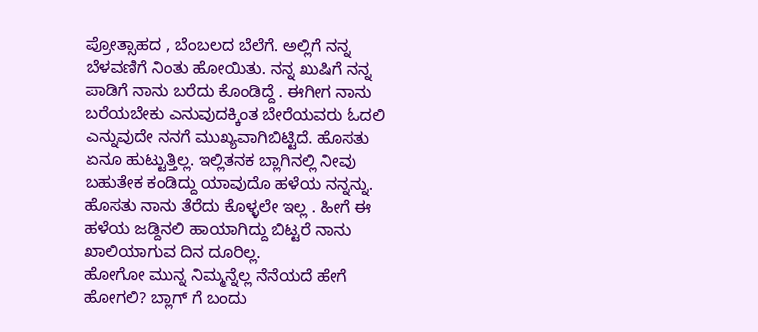ಪ್ರೋತ್ಸಾಹದ , ಬೆಂಬಲದ ಬೆಲೆಗೆ. ಅಲ್ಲಿಗೆ ನನ್ನ ಬೆಳವಣಿಗೆ ನಿಂತು ಹೋಯಿತು. ನನ್ನ ಖುಷಿಗೆ ನನ್ನ ಪಾಡಿಗೆ ನಾನು ಬರೆದು ಕೊಂಡಿದ್ದೆ . ಈಗೀಗ ನಾನು ಬರೆಯಬೇಕು ಎನುವುದಕ್ಕಿಂತ ಬೇರೆಯವರು ಓದಲಿ ಎನ್ನುವುದೇ ನನಗೆ ಮುಖ್ಯವಾಗಿಬಿಟ್ಟಿದೆ. ಹೊಸತು ಏನೂ ಹುಟ್ಟುತ್ತಿಲ್ಲ. ಇಲ್ಲಿತನಕ ಬ್ಲಾಗಿನಲ್ಲಿ ನೀವು ಬಹುತೇಕ ಕಂಡಿದ್ದು ಯಾವುದೊ ಹಳೆಯ ನನ್ನನ್ನು. ಹೊಸತು ನಾನು ತೆರೆದು ಕೊಳ್ಳಲೇ ಇಲ್ಲ . ಹೀಗೆ ಈ ಹಳೆಯ ಜಡ್ದಿನಲಿ ಹಾಯಾಗಿದ್ದು ಬಿಟ್ಟರೆ ನಾನು ಖಾಲಿಯಾಗುವ ದಿನ ದೂರಿಲ್ಲ.
ಹೋಗೋ ಮುನ್ನ ನಿಮ್ಮನ್ನೆಲ್ಲ ನೆನೆಯದೆ ಹೇಗೆ ಹೋಗಲಿ? ಬ್ಲಾಗ್ ಗೆ ಬಂದು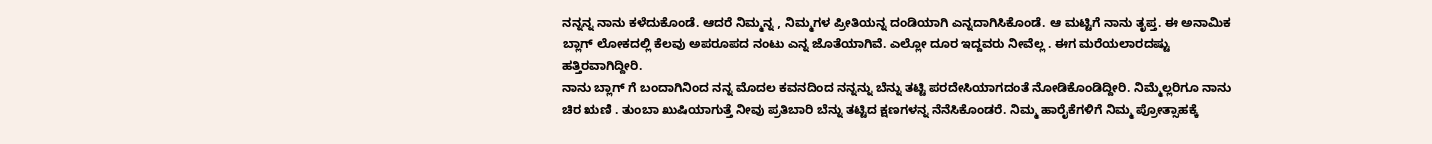ನನ್ನನ್ನ ನಾನು ಕಳೆದುಕೊಂಡೆ. ಆದರೆ ನಿಮ್ಮನ್ನ , ನಿಮ್ಮಗಳ ಪ್ರೀತಿಯನ್ನ ದಂಡಿಯಾಗಿ ಎನ್ನದಾಗಿಸಿಕೊಂಡೆ. ಆ ಮಟ್ಟಿಗೆ ನಾನು ತೃಪ್ತ. ಈ ಅನಾಮಿಕ ಬ್ಲಾಗ್ ಲೋಕದಲ್ಲಿ ಕೆಲವು ಅಪರೂಪದ ನಂಟು ಎನ್ನ ಜೊತೆಯಾಗಿವೆ. ಎಲ್ಲೋ ದೂರ ಇದ್ದವರು ನೀವೆಲ್ಲ . ಈಗ ಮರೆಯಲಾರದಷ್ಟು ಹತ್ತಿರವಾಗಿದ್ದೀರಿ.
ನಾನು ಬ್ಲಾಗ್ ಗೆ ಬಂದಾಗಿನಿಂದ ನನ್ನ ಮೊದಲ ಕವನದಿಂದ ನನ್ನನ್ನು ಬೆನ್ನು ತಟ್ಟಿ ಪರದೇಸಿಯಾಗದಂತೆ ನೋಡಿಕೊಂಡಿದ್ದೀರಿ. ನಿಮ್ಮೆಲ್ಲರಿಗೂ ನಾನು ಚಿರ ಋಣಿ . ತುಂಬಾ ಖುಷಿಯಾಗುತ್ತೆ ನೀವು ಪ್ರತಿಬಾರಿ ಬೆನ್ನು ತಟ್ಟಿದ ಕ್ಷಣಗಳನ್ನ ನೆನೆಸಿಕೊಂಡರೆ. ನಿಮ್ಮ ಹಾರೈಕೆಗಳಿಗೆ ನಿಮ್ಮ ಪ್ರೋತ್ಸಾಹಕ್ಕೆ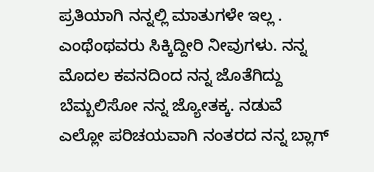ಪ್ರತಿಯಾಗಿ ನನ್ನಲ್ಲಿ ಮಾತುಗಳೇ ಇಲ್ಲ . ಎಂಥೆಂಥವರು ಸಿಕ್ಕಿದ್ದೀರಿ ನೀವುಗಳು. ನನ್ನ ಮೊದಲ ಕವನದಿಂದ ನನ್ನ ಜೊತೆಗಿದ್ದು ಬೆಮ್ಬಲಿಸೋ ನನ್ನ ಜ್ಯೋತಕ್ಕ. ನಡುವೆ ಎಲ್ಲೋ ಪರಿಚಯವಾಗಿ ನಂತರದ ನನ್ನ ಬ್ಲಾಗ್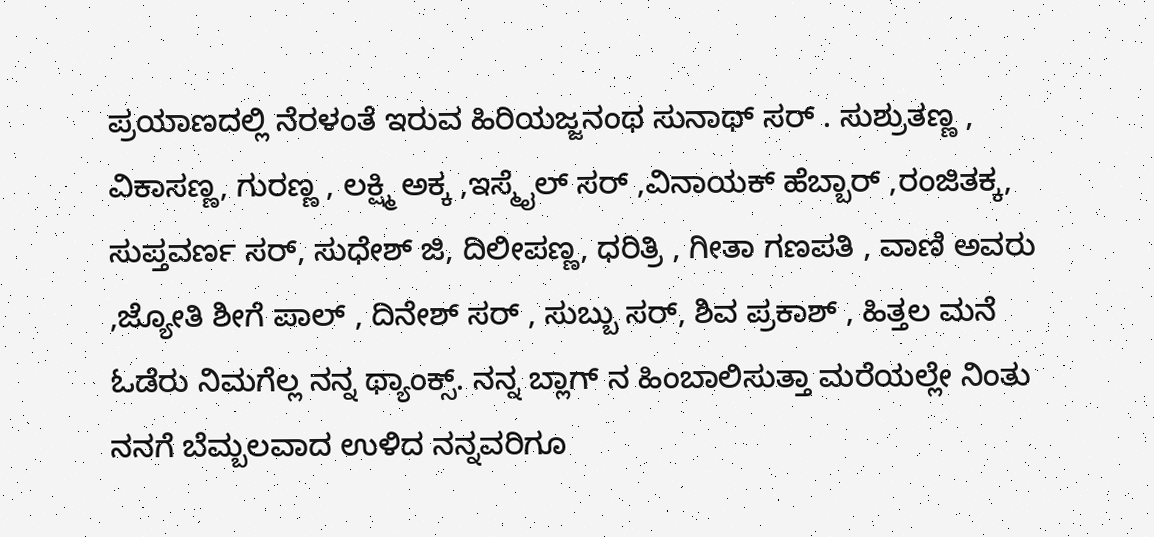ಪ್ರಯಾಣದಲ್ಲಿ ನೆರಳಂತೆ ಇರುವ ಹಿರಿಯಜ್ಜನಂಥ ಸುನಾಥ್ ಸರ್ . ಸುಶ್ರುತಣ್ಣ , ವಿಕಾಸಣ್ಣ, ಗುರಣ್ಣ , ಲಕ್ಷ್ಮಿ ಅಕ್ಕ ,ಇಸ್ಮೈಲ್ ಸರ್ ,ವಿನಾಯಕ್ ಹೆಬ್ಬಾರ್ ,ರಂಜಿತಕ್ಕ, ಸುಪ್ತವರ್ಣ ಸರ್, ಸುಧೇಶ್ ಜಿ, ದಿಲೀಪಣ್ಣ, ಧರಿತ್ರಿ , ಗೀತಾ ಗಣಪತಿ , ವಾಣಿ ಅವರು ,ಜ್ಯೋತಿ ಶೀಗೆ ಪಾಲ್ , ದಿನೇಶ್ ಸರ್ , ಸುಬ್ಬು ಸರ್, ಶಿವ ಪ್ರಕಾಶ್ , ಹಿತ್ತಲ ಮನೆ ಓಡೆರು ನಿಮಗೆಲ್ಲ ನನ್ನ ಥ್ಯಾಂಕ್ಸ್. ನನ್ನ ಬ್ಲಾಗ್ ನ ಹಿಂಬಾಲಿಸುತ್ತಾ ಮರೆಯಲ್ಲೇ ನಿಂತು ನನಗೆ ಬೆಮ್ಬಲವಾದ ಉಳಿದ ನನ್ನವರಿಗೂ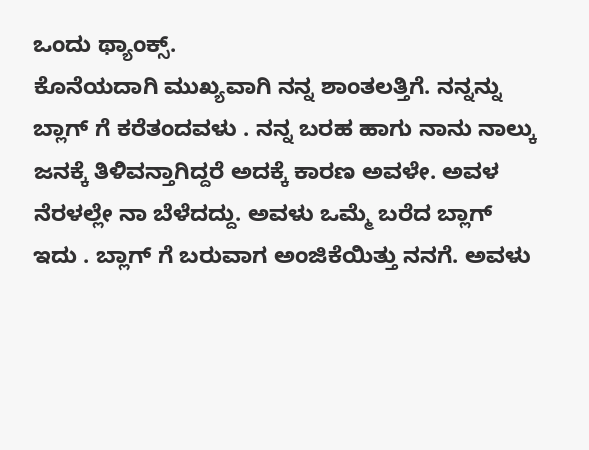ಒಂದು ಥ್ಯಾಂಕ್ಸ್.
ಕೊನೆಯದಾಗಿ ಮುಖ್ಯವಾಗಿ ನನ್ನ ಶಾಂತಲತ್ತಿಗೆ. ನನ್ನನ್ನು ಬ್ಲಾಗ್ ಗೆ ಕರೆತಂದವಳು . ನನ್ನ ಬರಹ ಹಾಗು ನಾನು ನಾಲ್ಕು ಜನಕ್ಕೆ ತಿಳಿವನ್ತಾಗಿದ್ದರೆ ಅದಕ್ಕೆ ಕಾರಣ ಅವಳೇ. ಅವಳ ನೆರಳಲ್ಲೇ ನಾ ಬೆಳೆದದ್ದು. ಅವಳು ಒಮ್ಮೆ ಬರೆದ ಬ್ಲಾಗ್ ಇದು . ಬ್ಲಾಗ್ ಗೆ ಬರುವಾಗ ಅಂಜಿಕೆಯಿತ್ತು ನನಗೆ. ಅವಳು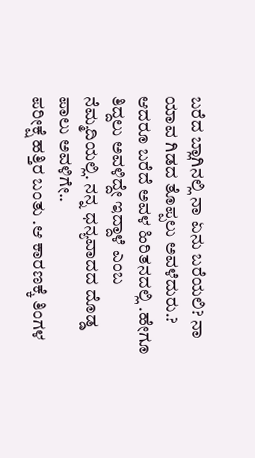ಬರೆದ ಬ್ಲಾಗಿನಲ್ಲಿ ನಾ ಏನು ಬರೆಯಲಿ? ನಾ ಯಾವ ಗಿಡದ ತೊಪ್ಪಲು ಅವಳೆದುರು.? ಆದರೂ ಬರೆದೆ ಅವಳ ಹಿರಿತನದಲ್ಲಿ .ಹೇಗೂ ತಿದ್ದಲು ಅವಳಿದ್ದೇ ಇದ್ದಾಳೆ ಎಂಬ ನೆಮ್ಮದಿಯಲ್ಲಿ. ನನ್ನ ಧನ್ಯವಾದದ ದೊಡ್ಡ ಪಾಲು ಅವಳಿಗೇ..
ಪರೀಕ್ಷೆ ಹತ್ತಿರ ಬಂತು .ಆ ಕಾರಣಕ್ಕೆ ತಿಂಗಳ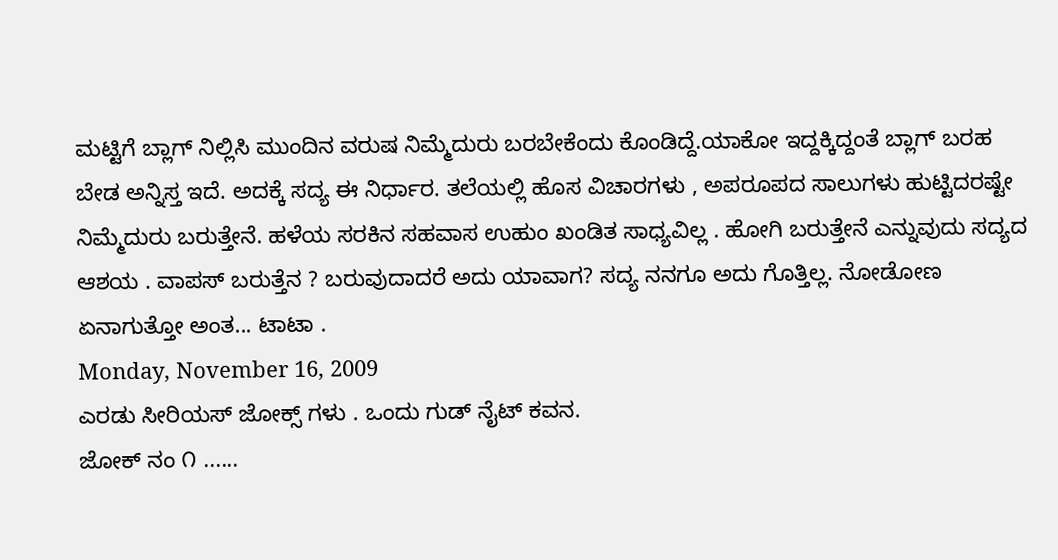ಮಟ್ಟಿಗೆ ಬ್ಲಾಗ್ ನಿಲ್ಲಿಸಿ ಮುಂದಿನ ವರುಷ ನಿಮ್ಮೆದುರು ಬರಬೇಕೆಂದು ಕೊಂಡಿದ್ದೆ.ಯಾಕೋ ಇದ್ದಕ್ಕಿದ್ದಂತೆ ಬ್ಲಾಗ್ ಬರಹ ಬೇಡ ಅನ್ನಿಸ್ತ ಇದೆ. ಅದಕ್ಕೆ ಸದ್ಯ ಈ ನಿರ್ಧಾರ. ತಲೆಯಲ್ಲಿ ಹೊಸ ವಿಚಾರಗಳು , ಅಪರೂಪದ ಸಾಲುಗಳು ಹುಟ್ಟಿದರಷ್ಟೇ ನಿಮ್ಮೆದುರು ಬರುತ್ತೇನೆ. ಹಳೆಯ ಸರಕಿನ ಸಹವಾಸ ಉಹುಂ ಖಂಡಿತ ಸಾಧ್ಯವಿಲ್ಲ . ಹೋಗಿ ಬರುತ್ತೇನೆ ಎನ್ನುವುದು ಸದ್ಯದ ಆಶಯ . ವಾಪಸ್ ಬರುತ್ತೆನ ? ಬರುವುದಾದರೆ ಅದು ಯಾವಾಗ? ಸದ್ಯ ನನಗೂ ಅದು ಗೊತ್ತಿಲ್ಲ. ನೋಡೋಣ ಏನಾಗುತ್ತೋ ಅಂತ... ಟಾಟಾ .
Monday, November 16, 2009
ಎರಡು ಸೀರಿಯಸ್ ಜೋಕ್ಸ್ ಗಳು . ಒಂದು ಗುಡ್ ನೈಟ್ ಕವನ.
ಜೋಕ್ ನಂ ೧ ......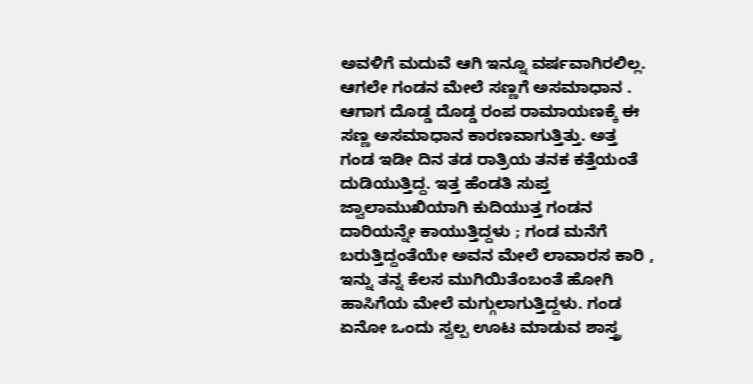ಅವಳಿಗೆ ಮದುವೆ ಆಗಿ ಇನ್ನೂ ವರ್ಷವಾಗಿರಲಿಲ್ಲ. ಆಗಲೇ ಗಂಡನ ಮೇಲೆ ಸಣ್ಣಗೆ ಅಸಮಾಧಾನ . ಆಗಾಗ ದೊಡ್ಡ ದೊಡ್ಡ ರಂಪ ರಾಮಾಯಣಕ್ಕೆ ಈ ಸಣ್ಣ ಅಸಮಾಧಾನ ಕಾರಣವಾಗುತ್ತಿತ್ತು. ಅತ್ತ ಗಂಡ ಇಡೀ ದಿನ ತಡ ರಾತ್ರಿಯ ತನಕ ಕತ್ತೆಯಂತೆ ದುಡಿಯುತ್ತಿದ್ದ. ಇತ್ತ ಹೆಂಡತಿ ಸುಪ್ತ ಜ್ವಾಲಾಮುಖಿಯಾಗಿ ಕುದಿಯುತ್ತ ಗಂಡನ ದಾರಿಯನ್ನೇ ಕಾಯುತ್ತಿದ್ದಳು ; ಗಂಡ ಮನೆಗೆ ಬರುತ್ತಿದ್ದಂತೆಯೇ ಅವನ ಮೇಲೆ ಲಾವಾರಸ ಕಾರಿ , ಇನ್ನು ತನ್ನ ಕೆಲಸ ಮುಗಿಯಿತೆಂಬಂತೆ ಹೋಗಿ ಹಾಸಿಗೆಯ ಮೇಲೆ ಮಗ್ಗುಲಾಗುತ್ತಿದ್ದಳು. ಗಂಡ ಏನೋ ಒಂದು ಸ್ವಲ್ಪ ಊಟ ಮಾಡುವ ಶಾಸ್ತ್ರ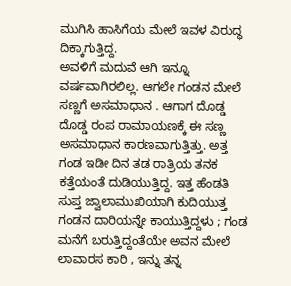ಮುಗಿಸಿ ಹಾಸಿಗೆಯ ಮೇಲೆ ಇವಳ ವಿರುದ್ಧ ದಿಕ್ಕಾಗುತ್ತಿದ್ದ.
ಅವಳಿಗೆ ಮದುವೆ ಆಗಿ ಇನ್ನೂ ವರ್ಷವಾಗಿರಲಿಲ್ಲ. ಆಗಲೇ ಗಂಡನ ಮೇಲೆ ಸಣ್ಣಗೆ ಅಸಮಾಧಾನ . ಆಗಾಗ ದೊಡ್ಡ ದೊಡ್ಡ ರಂಪ ರಾಮಾಯಣಕ್ಕೆ ಈ ಸಣ್ಣ ಅಸಮಾಧಾನ ಕಾರಣವಾಗುತ್ತಿತ್ತು. ಅತ್ತ ಗಂಡ ಇಡೀ ದಿನ ತಡ ರಾತ್ರಿಯ ತನಕ ಕತ್ತೆಯಂತೆ ದುಡಿಯುತ್ತಿದ್ದ. ಇತ್ತ ಹೆಂಡತಿ ಸುಪ್ತ ಜ್ವಾಲಾಮುಖಿಯಾಗಿ ಕುದಿಯುತ್ತ ಗಂಡನ ದಾರಿಯನ್ನೇ ಕಾಯುತ್ತಿದ್ದಳು ; ಗಂಡ ಮನೆಗೆ ಬರುತ್ತಿದ್ದಂತೆಯೇ ಅವನ ಮೇಲೆ ಲಾವಾರಸ ಕಾರಿ , ಇನ್ನು ತನ್ನ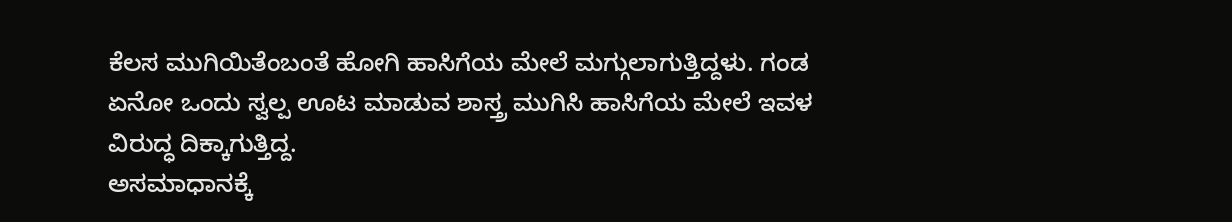ಕೆಲಸ ಮುಗಿಯಿತೆಂಬಂತೆ ಹೋಗಿ ಹಾಸಿಗೆಯ ಮೇಲೆ ಮಗ್ಗುಲಾಗುತ್ತಿದ್ದಳು. ಗಂಡ ಏನೋ ಒಂದು ಸ್ವಲ್ಪ ಊಟ ಮಾಡುವ ಶಾಸ್ತ್ರ ಮುಗಿಸಿ ಹಾಸಿಗೆಯ ಮೇಲೆ ಇವಳ ವಿರುದ್ಧ ದಿಕ್ಕಾಗುತ್ತಿದ್ದ.
ಅಸಮಾಧಾನಕ್ಕೆ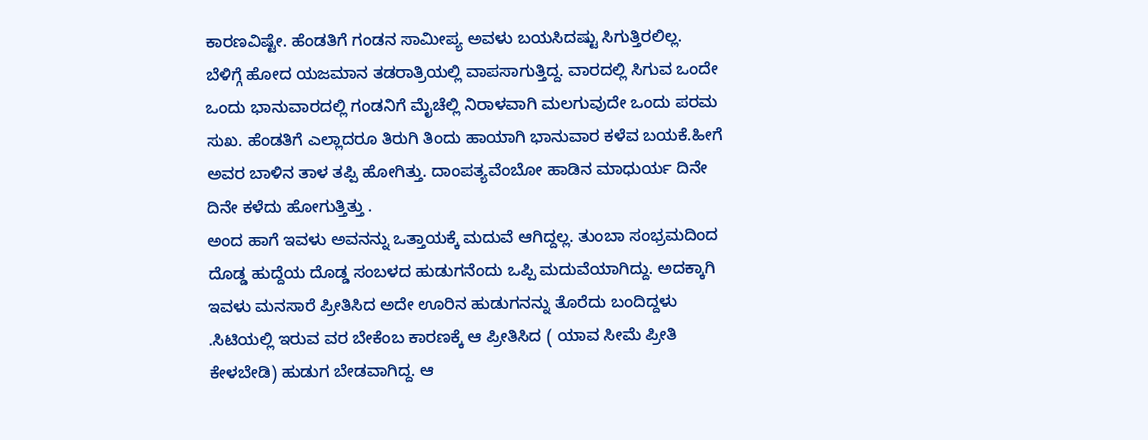ಕಾರಣವಿಷ್ಟೇ. ಹೆಂಡತಿಗೆ ಗಂಡನ ಸಾಮೀಪ್ಯ ಅವಳು ಬಯಸಿದಷ್ಟು ಸಿಗುತ್ತಿರಲಿಲ್ಲ. ಬೆಳಿಗ್ಗೆ ಹೋದ ಯಜಮಾನ ತಡರಾತ್ರಿಯಲ್ಲಿ ವಾಪಸಾಗುತ್ತಿದ್ದ. ವಾರದಲ್ಲಿ ಸಿಗುವ ಒಂದೇ ಒಂದು ಭಾನುವಾರದಲ್ಲಿ ಗಂಡನಿಗೆ ಮೈಚೆಲ್ಲಿ ನಿರಾಳವಾಗಿ ಮಲಗುವುದೇ ಒಂದು ಪರಮ ಸುಖ. ಹೆಂಡತಿಗೆ ಎಲ್ಲಾದರೂ ತಿರುಗಿ ತಿಂದು ಹಾಯಾಗಿ ಭಾನುವಾರ ಕಳೆವ ಬಯಕೆ.ಹೀಗೆ ಅವರ ಬಾಳಿನ ತಾಳ ತಪ್ಪಿ ಹೋಗಿತ್ತು. ದಾಂಪತ್ಯವೆಂಬೋ ಹಾಡಿನ ಮಾಧುರ್ಯ ದಿನೇ ದಿನೇ ಕಳೆದು ಹೋಗುತ್ತಿತ್ತು .
ಅಂದ ಹಾಗೆ ಇವಳು ಅವನನ್ನು ಒತ್ತಾಯಕ್ಕೆ ಮದುವೆ ಆಗಿದ್ದಲ್ಲ. ತುಂಬಾ ಸಂಭ್ರಮದಿಂದ ದೊಡ್ಡ ಹುದ್ದೆಯ ದೊಡ್ಡ ಸಂಬಳದ ಹುಡುಗನೆಂದು ಒಪ್ಪಿ ಮದುವೆಯಾಗಿದ್ದು. ಅದಕ್ಕಾಗಿ ಇವಳು ಮನಸಾರೆ ಪ್ರೀತಿಸಿದ ಅದೇ ಊರಿನ ಹುಡುಗನನ್ನು ತೊರೆದು ಬಂದಿದ್ದಳು .ಸಿಟಿಯಲ್ಲಿ ಇರುವ ವರ ಬೇಕೆಂಬ ಕಾರಣಕ್ಕೆ ಆ ಪ್ರೀತಿಸಿದ ( ಯಾವ ಸೀಮೆ ಪ್ರೀತಿ ಕೇಳಬೇಡಿ) ಹುಡುಗ ಬೇಡವಾಗಿದ್ದ. ಆ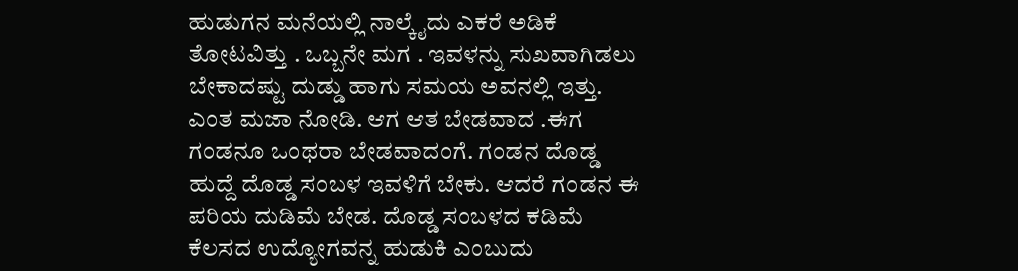ಹುಡುಗನ ಮನೆಯಲ್ಲಿ ನಾಲ್ಕೈದು ಎಕರೆ ಅಡಿಕೆ ತೋಟವಿತ್ತು . ಒಬ್ಬನೇ ಮಗ . ಇವಳನ್ನು ಸುಖವಾಗಿಡಲು ಬೇಕಾದಷ್ಟು ದುಡ್ಡು ಹಾಗು ಸಮಯ ಅವನಲ್ಲಿ ಇತ್ತು. ಎಂತ ಮಜಾ ನೋಡಿ. ಆಗ ಆತ ಬೇಡವಾದ .ಈಗ ಗಂಡನೂ ಒಂಥರಾ ಬೇಡವಾದಂಗೆ. ಗಂಡನ ದೊಡ್ಡ ಹುದ್ದೆ ದೊಡ್ಡ ಸಂಬಳ ಇವಳಿಗೆ ಬೇಕು. ಆದರೆ ಗಂಡನ ಈ ಪರಿಯ ದುಡಿಮೆ ಬೇಡ. ದೊಡ್ಡ ಸಂಬಳದ ಕಡಿಮೆ ಕೆಲಸದ ಉದ್ಯೋಗವನ್ನ ಹುಡುಕಿ ಎಂಬುದು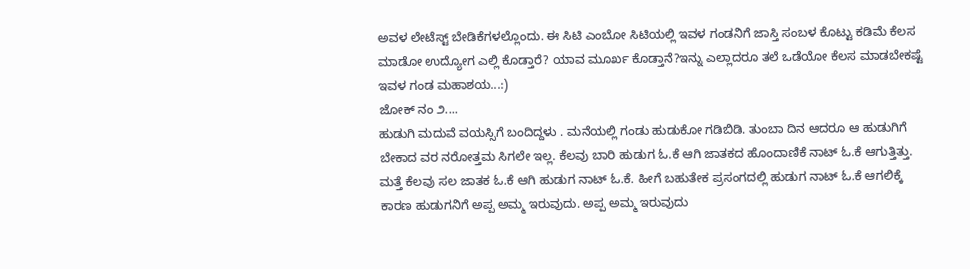ಅವಳ ಲೇಟೆಸ್ಟ್ ಬೇಡಿಕೆಗಳಲ್ಲೊಂದು. ಈ ಸಿಟಿ ಎಂಬೋ ಸಿಟಿಯಲ್ಲಿ ಇವಳ ಗಂಡನಿಗೆ ಜಾಸ್ತಿ ಸಂಬಳ ಕೊಟ್ಟು ಕಡಿಮೆ ಕೆಲಸ ಮಾಡೋ ಉದ್ಯೋಗ ಎಲ್ಲಿ ಕೊಡ್ತಾರೆ? ಯಾವ ಮೂರ್ಖ ಕೊಡ್ತಾನೆ?ಇನ್ನು ಎಲ್ಲಾದರೂ ತಲೆ ಒಡೆಯೋ ಕೆಲಸ ಮಾಡಬೇಕಷ್ಟೆ ಇವಳ ಗಂಡ ಮಹಾಶಯ...:)
ಜೋಕ್ ನಂ ೨....
ಹುಡುಗಿ ಮದುವೆ ವಯಸ್ಸಿಗೆ ಬಂದಿದ್ದಳು . ಮನೆಯಲ್ಲಿ ಗಂಡು ಹುಡುಕೋ ಗಡಿಬಿಡಿ. ತುಂಬಾ ದಿನ ಆದರೂ ಆ ಹುಡುಗಿಗೆ ಬೇಕಾದ ವರ ನರೋತ್ತಮ ಸಿಗಲೇ ಇಲ್ಲ. ಕೆಲವು ಬಾರಿ ಹುಡುಗ ಓ.ಕೆ ಆಗಿ ಜಾತಕದ ಹೊಂದಾಣಿಕೆ ನಾಟ್ ಓ.ಕೆ ಆಗುತ್ತಿತ್ತು. ಮತ್ತೆ ಕೆಲವು ಸಲ ಜಾತಕ ಓ.ಕೆ ಆಗಿ ಹುಡುಗ ನಾಟ್ ಓ.ಕೆ. ಹೀಗೆ ಬಹುತೇಕ ಪ್ರಸಂಗದಲ್ಲಿ ಹುಡುಗ ನಾಟ್ ಓ.ಕೆ ಆಗಲಿಕ್ಕೆ ಕಾರಣ ಹುಡುಗನಿಗೆ ಅಪ್ಪ ಅಮ್ಮ ಇರುವುದು. ಅಪ್ಪ ಅಮ್ಮ ಇರುವುದು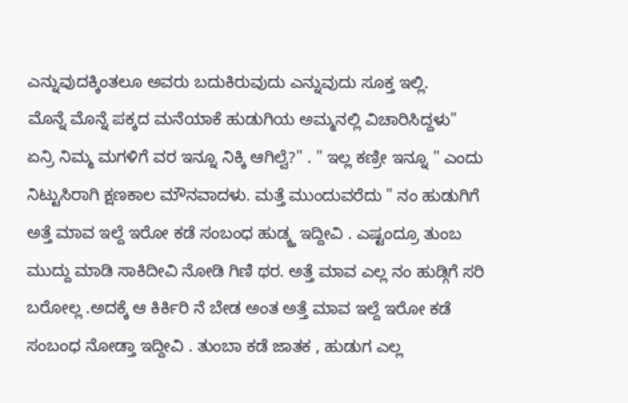ಎನ್ನುವುದಕ್ಕಿಂತಲೂ ಅವರು ಬದುಕಿರುವುದು ಎನ್ನುವುದು ಸೂಕ್ತ ಇಲ್ಲಿ.
ಮೊನ್ನೆ ಮೊನ್ನೆ ಪಕ್ಕದ ಮನೆಯಾಕೆ ಹುಡುಗಿಯ ಅಮ್ಮನಲ್ಲಿ ವಿಚಾರಿಸಿದ್ದಳು" ಏನ್ರಿ ನಿಮ್ಮ ಮಗಳಿಗೆ ವರ ಇನ್ನೂ ನಿಕ್ಕಿ ಆಗಿಲ್ವೆ?" . " ಇಲ್ಲ ಕಣ್ರೀ ಇನ್ನೂ " ಎಂದು ನಿಟ್ಟುಸಿರಾಗಿ ಕ್ಷಣಕಾಲ ಮೌನವಾದಳು. ಮತ್ತೆ ಮುಂದುವರೆದು " ನಂ ಹುಡುಗಿಗೆ ಅತ್ತೆ ಮಾವ ಇಲ್ದೆ ಇರೋ ಕಡೆ ಸಂಬಂಧ ಹುಡ್ಕ್ತ ಇದ್ದೀವಿ . ಎಷ್ಟಂದ್ರೂ ತುಂಬ ಮುದ್ದು ಮಾಡಿ ಸಾಕಿದೀವಿ ನೋಡಿ ಗಿಣಿ ಥರ. ಅತ್ತೆ ಮಾವ ಎಲ್ಲ ನಂ ಹುಡ್ಗಿಗೆ ಸರಿ ಬರೋಲ್ಲ .ಅದಕ್ಕೆ ಆ ಕಿರ್ಕಿರಿ ನೆ ಬೇಡ ಅಂತ ಅತ್ತೆ ಮಾವ ಇಲ್ದೆ ಇರೋ ಕಡೆ ಸಂಬಂಧ ನೋಡ್ತಾ ಇದ್ದೀವಿ . ತುಂಬಾ ಕಡೆ ಜಾತಕ , ಹುಡುಗ ಎಲ್ಲ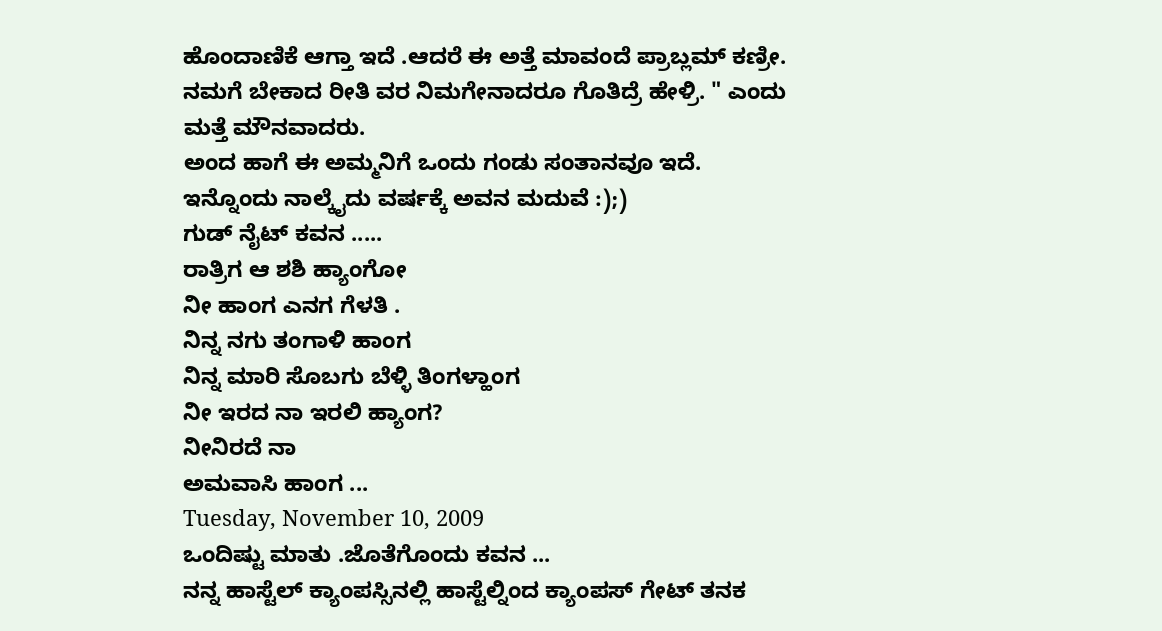ಹೊಂದಾಣಿಕೆ ಆಗ್ತಾ ಇದೆ .ಆದರೆ ಈ ಅತ್ತೆ ಮಾವಂದೆ ಪ್ರಾಬ್ಲಮ್ ಕಣ್ರೀ. ನಮಗೆ ಬೇಕಾದ ರೀತಿ ವರ ನಿಮಗೇನಾದರೂ ಗೊತಿದ್ರೆ ಹೇಳ್ರಿ. " ಎಂದು ಮತ್ತೆ ಮೌನವಾದರು.
ಅಂದ ಹಾಗೆ ಈ ಅಮ್ಮನಿಗೆ ಒಂದು ಗಂಡು ಸಂತಾನವೂ ಇದೆ. ಇನ್ನೊಂದು ನಾಲ್ಕೈದು ವರ್ಷಕ್ಕೆ ಅವನ ಮದುವೆ :);)
ಗುಡ್ ನೈಟ್ ಕವನ .....
ರಾತ್ರಿಗ ಆ ಶಶಿ ಹ್ಯಾಂಗೋ
ನೀ ಹಾಂಗ ಎನಗ ಗೆಳತಿ .
ನಿನ್ನ ನಗು ತಂಗಾಳಿ ಹಾಂಗ
ನಿನ್ನ ಮಾರಿ ಸೊಬಗು ಬೆಳ್ಳಿ ತಿಂಗಳ್ಹಾಂಗ
ನೀ ಇರದ ನಾ ಇರಲಿ ಹ್ಯಾಂಗ?
ನೀನಿರದೆ ನಾ
ಅಮವಾಸಿ ಹಾಂಗ ...
Tuesday, November 10, 2009
ಒಂದಿಷ್ಟು ಮಾತು .ಜೊತೆಗೊಂದು ಕವನ ...
ನನ್ನ ಹಾಸ್ಟೆಲ್ ಕ್ಯಾಂಪಸ್ಸಿನಲ್ಲಿ ಹಾಸ್ಟೆಲ್ನಿಂದ ಕ್ಯಾಂಪಸ್ ಗೇಟ್ ತನಕ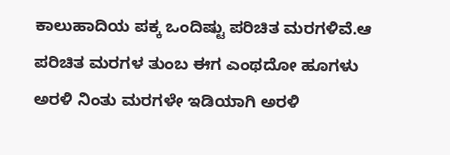ಕಾಲುಹಾದಿಯ ಪಕ್ಕ ಒಂದಿಷ್ಟು ಪರಿಚಿತ ಮರಗಳಿವೆ.ಆ ಪರಿಚಿತ ಮರಗಳ ತುಂಬ ಈಗ ಎಂಥದೋ ಹೂಗಳು ಅರಳಿ ನಿಂತು ಮರಗಳೇ ಇಡಿಯಾಗಿ ಅರಳಿ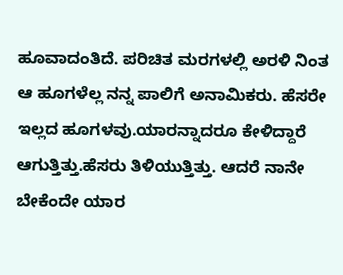ಹೂವಾದಂತಿದೆ. ಪರಿಚಿತ ಮರಗಳಲ್ಲಿ ಅರಳಿ ನಿಂತ ಆ ಹೂಗಳೆಲ್ಲ ನನ್ನ ಪಾಲಿಗೆ ಅನಾಮಿಕರು. ಹೆಸರೇ ಇಲ್ಲದ ಹೂಗಳವು.ಯಾರನ್ನಾದರೂ ಕೇಳಿದ್ದಾರೆ ಆಗುತ್ತಿತ್ತು.ಹೆಸರು ತಿಳಿಯುತ್ತಿತ್ತು. ಆದರೆ ನಾನೇ ಬೇಕೆಂದೇ ಯಾರ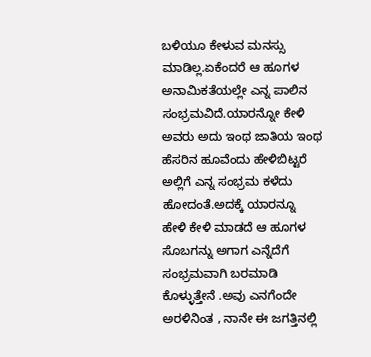ಬಳಿಯೂ ಕೇಳುವ ಮನಸ್ಸು ಮಾಡಿಲ್ಲ.ಏಕೆಂದರೆ ಆ ಹೂಗಳ ಅನಾಮಿಕತೆಯಲ್ಲೇ ಎನ್ನ ಪಾಲಿನ ಸಂಭ್ರಮವಿದೆ.ಯಾರನ್ನೋ ಕೇಳಿ ಅವರು ಅದು ಇಂಥ ಜಾತಿಯ ಇಂಥ ಹೆಸರಿನ ಹೂವೆಂದು ಹೇಳಿಬಿಟ್ಟರೆ ಅಲ್ಲಿಗೆ ಎನ್ನ ಸಂಭ್ರಮ ಕಳೆದು ಹೋದಂತೆ.ಅದಕ್ಕೆ ಯಾರನ್ನೂ ಹೇಳಿ ಕೇಳಿ ಮಾಡದೆ ಆ ಹೂಗಳ ಸೊಬಗನ್ನು ಅಗಾಗ ಎನ್ನೆದೆಗೆ ಸಂಭ್ರಮವಾಗಿ ಬರಮಾಡಿ ಕೊಳ್ಳುತ್ತೇನೆ .ಅವು ಎನಗೆಂದೇ ಅರಳಿನಿಂತ , ನಾನೇ ಈ ಜಗತ್ತಿನಲ್ಲಿ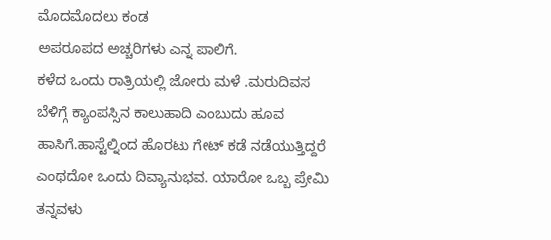ಮೊದಮೊದಲು ಕಂಡ
ಅಪರೂಪದ ಅಚ್ಚರಿಗಳು ಎನ್ನ ಪಾಲಿಗೆ.
ಕಳೆದ ಒಂದು ರಾತ್ರಿಯಲ್ಲಿ ಜೋರು ಮಳೆ .ಮರುದಿವಸ ಬೆಳಿಗ್ಗೆ ಕ್ಯಾಂಪಸ್ಸಿನ ಕಾಲುಹಾದಿ ಎಂಬುದು ಹೂವ ಹಾಸಿಗೆ.ಹಾಸ್ಟೆಲ್ನಿಂದ ಹೊರಟು ಗೇಟ್ ಕಡೆ ನಡೆಯುತ್ತಿದ್ದರೆ ಎಂಥದೋ ಒಂದು ದಿವ್ಯಾನುಭವ. ಯಾರೋ ಒಬ್ಬ ಪ್ರೇಮಿ ತನ್ನವಳು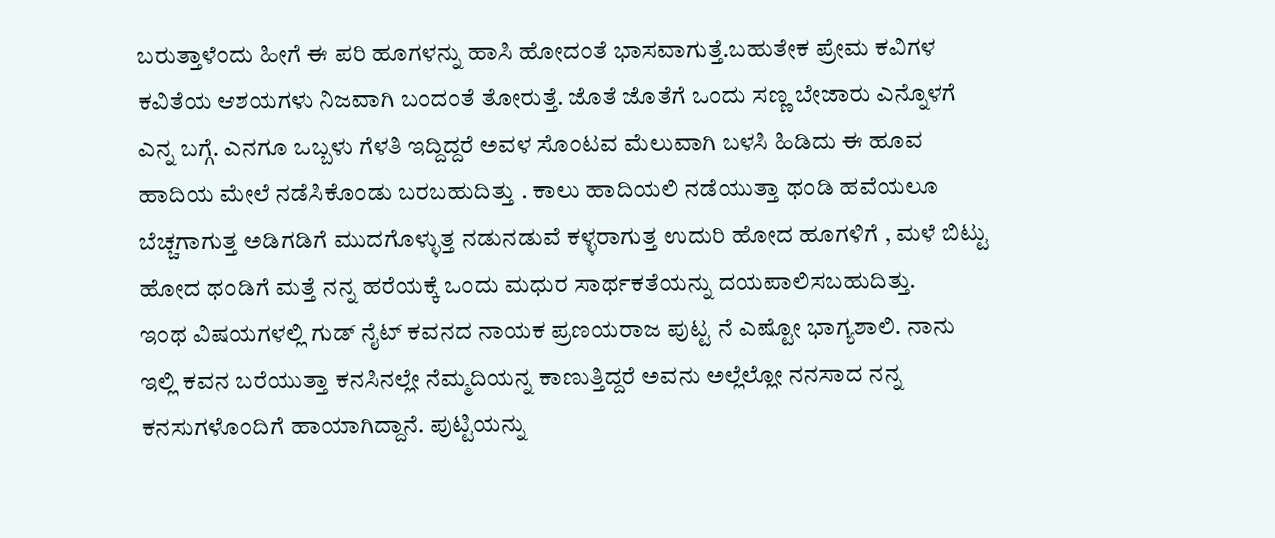ಬರುತ್ತಾಳೆಂದು ಹೀಗೆ ಈ ಪರಿ ಹೂಗಳನ್ನು ಹಾಸಿ ಹೋದಂತೆ ಭಾಸವಾಗುತ್ತೆ.ಬಹುತೇಕ ಪ್ರೇಮ ಕವಿಗಳ ಕವಿತೆಯ ಆಶಯಗಳು ನಿಜವಾಗಿ ಬಂದಂತೆ ತೋರುತ್ತೆ. ಜೊತೆ ಜೊತೆಗೆ ಒಂದು ಸಣ್ಣ ಬೇಜಾರು ಎನ್ನೊಳಗೆ ಎನ್ನ ಬಗ್ಗೆ. ಎನಗೂ ಒಬ್ಬಳು ಗೆಳತಿ ಇದ್ದಿದ್ದರೆ ಅವಳ ಸೊಂಟವ ಮೆಲುವಾಗಿ ಬಳಸಿ ಹಿಡಿದು ಈ ಹೂವ ಹಾದಿಯ ಮೇಲೆ ನಡೆಸಿಕೊಂಡು ಬರಬಹುದಿತ್ತು . ಕಾಲು ಹಾದಿಯಲಿ ನಡೆಯುತ್ತಾ ಥಂಡಿ ಹವೆಯಲೂ ಬೆಚ್ಚಗಾಗುತ್ತ ಅಡಿಗಡಿಗೆ ಮುದಗೊಳ್ಳುತ್ತ ನಡುನಡುವೆ ಕಳ್ಳರಾಗುತ್ತ ಉದುರಿ ಹೋದ ಹೂಗಳಿಗೆ , ಮಳೆ ಬಿಟ್ಟು ಹೋದ ಥಂಡಿಗೆ ಮತ್ತೆ ನನ್ನ ಹರೆಯಕ್ಕೆ ಒಂದು ಮಧುರ ಸಾರ್ಥಕತೆಯನ್ನು ದಯಪಾಲಿಸಬಹುದಿತ್ತು.
ಇಂಥ ವಿಷಯಗಳಲ್ಲಿ ಗುಡ್ ನೈಟ್ ಕವನದ ನಾಯಕ ಪ್ರಣಯರಾಜ ಪುಟ್ಟ ನೆ ಎಷ್ಟೋ ಭಾಗ್ಯಶಾಲಿ. ನಾನು ಇಲ್ಲಿ ಕವನ ಬರೆಯುತ್ತಾ ಕನಸಿನಲ್ಲೇ ನೆಮ್ಮದಿಯನ್ನ ಕಾಣುತ್ತಿದ್ದರೆ ಅವನು ಅಲ್ಲೆಲ್ಲೋ ನನಸಾದ ನನ್ನ ಕನಸುಗಳೊಂದಿಗೆ ಹಾಯಾಗಿದ್ದಾನೆ. ಪುಟ್ಟಿಯನ್ನು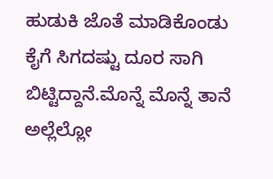ಹುಡುಕಿ ಜೊತೆ ಮಾಡಿಕೊಂಡು ಕೈಗೆ ಸಿಗದಷ್ಟು ದೂರ ಸಾಗಿ ಬಿಟ್ಟಿದ್ದಾನೆ.ಮೊನ್ನೆ ಮೊನ್ನೆ ತಾನೆ ಅಲ್ಲೆಲ್ಲೋ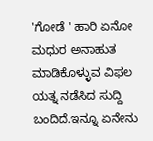'ಗೋಡೆ ' ಹಾರಿ ಏನೋ ಮಧುರ ಅನಾಹುತ ಮಾಡಿಕೊಳ್ಳುವ ವಿಫಲ ಯತ್ನ ನಡೆಸಿದ ಸುದ್ದಿ ಬಂದಿದೆ.ಇನ್ನೂ ಏನೇನು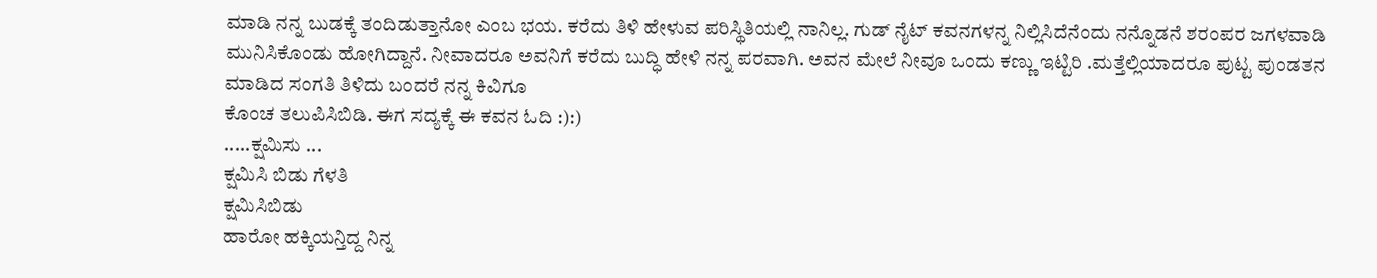ಮಾಡಿ ನನ್ನ ಬುಡಕ್ಕೆ ತಂದಿಡುತ್ತಾನೋ ಎಂಬ ಭಯ. ಕರೆದು ತಿಳಿ ಹೇಳುವ ಪರಿಸ್ಥಿತಿಯಲ್ಲಿ ನಾನಿಲ್ಲ. ಗುಡ್ ನೈಟ್ ಕವನಗಳನ್ನ ನಿಲ್ಲಿಸಿದೆನೆಂದು ನನ್ನೊಡನೆ ಶರಂಪರ ಜಗಳವಾಡಿ ಮುನಿಸಿಕೊಂಡು ಹೋಗಿದ್ದಾನೆ. ನೀವಾದರೂ ಅವನಿಗೆ ಕರೆದು ಬುದ್ಧಿ ಹೇಳಿ ನನ್ನ ಪರವಾಗಿ. ಅವನ ಮೇಲೆ ನೀವೂ ಒಂದು ಕಣ್ಣು ಇಟ್ಟಿರಿ .ಮತ್ತೆಲ್ಲಿಯಾದರೂ ಪುಟ್ಟ ಪುಂಡತನ ಮಾಡಿದ ಸಂಗತಿ ತಿಳಿದು ಬಂದರೆ ನನ್ನ ಕಿವಿಗೂ
ಕೊಂಚ ತಲುಪಿಸಿಬಿಡಿ. ಈಗ ಸದ್ಯಕ್ಕೆ ಈ ಕವನ ಓದಿ :):)
.....ಕ್ಷಮಿಸು ...
ಕ್ಷಮಿಸಿ ಬಿಡು ಗೆಳತಿ
ಕ್ಷಮಿಸಿಬಿಡು
ಹಾರೋ ಹಕ್ಕಿಯನ್ತಿದ್ದ ನಿನ್ನ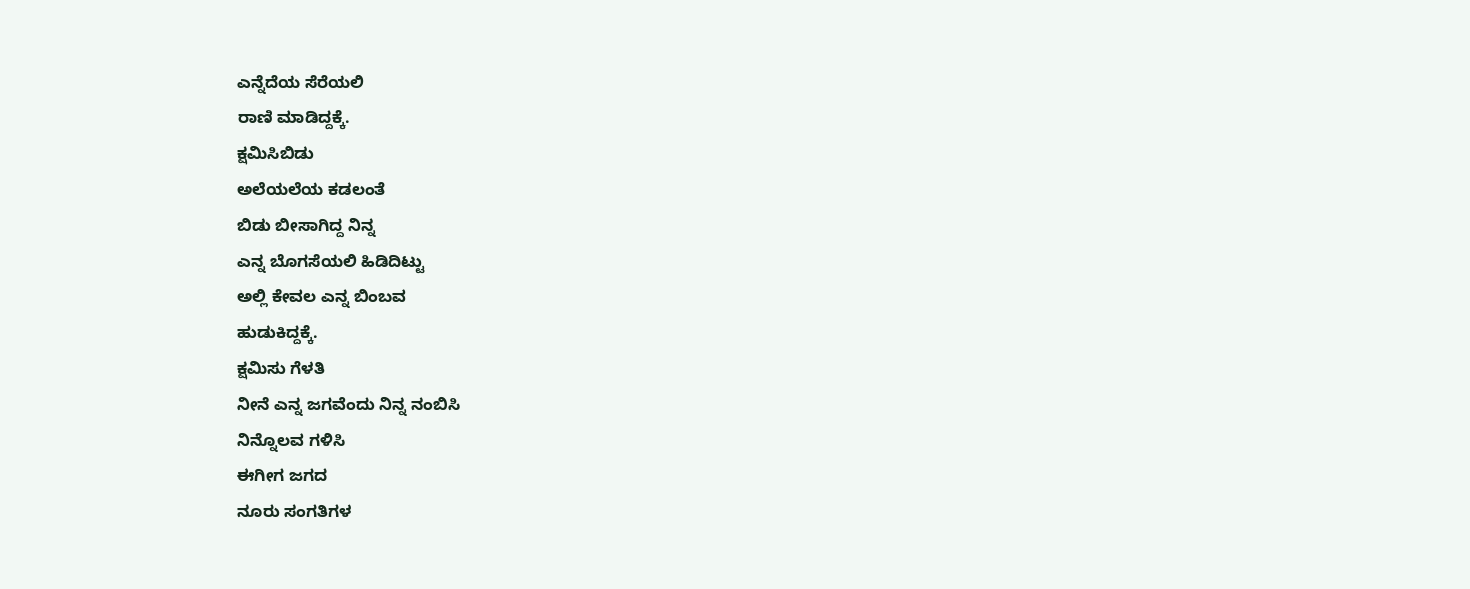ಎನ್ನೆದೆಯ ಸೆರೆಯಲಿ
ರಾಣಿ ಮಾಡಿದ್ದಕ್ಕೆ.
ಕ್ಷಮಿಸಿಬಿಡು
ಅಲೆಯಲೆಯ ಕಡಲಂತೆ
ಬಿಡು ಬೀಸಾಗಿದ್ದ ನಿನ್ನ
ಎನ್ನ ಬೊಗಸೆಯಲಿ ಹಿಡಿದಿಟ್ಟು
ಅಲ್ಲಿ ಕೇವಲ ಎನ್ನ ಬಿಂಬವ
ಹುಡುಕಿದ್ದಕ್ಕೆ.
ಕ್ಷಮಿಸು ಗೆಳತಿ
ನೀನೆ ಎನ್ನ ಜಗವೆಂದು ನಿನ್ನ ನಂಬಿಸಿ
ನಿನ್ನೊಲವ ಗಳಿಸಿ
ಈಗೀಗ ಜಗದ
ನೂರು ಸಂಗತಿಗಳ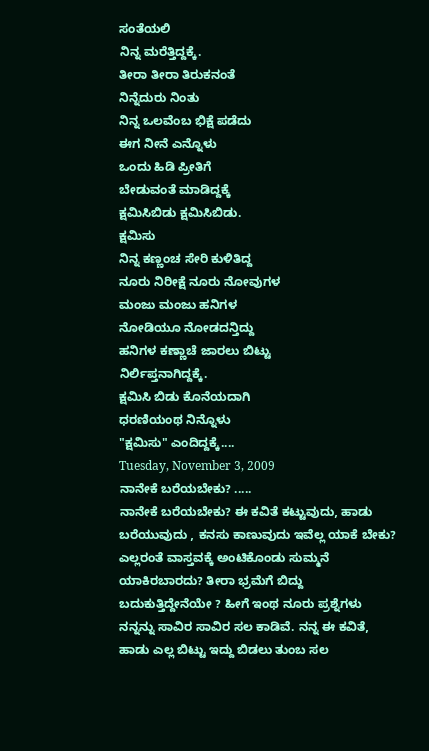ಸಂತೆಯಲಿ
ನಿನ್ನ ಮರೆತ್ತಿದ್ದಕ್ಕೆ.
ತೀರಾ ತೀರಾ ತಿರುಕನಂತೆ
ನಿನ್ನೆದುರು ನಿಂತು
ನಿನ್ನ ಒಲವೆಂಬ ಭಿಕ್ಷೆ ಪಡೆದು
ಈಗ ನೀನೆ ಎನ್ನೊಳು
ಒಂದು ಹಿಡಿ ಪ್ರೀತಿಗೆ
ಬೇಡುವಂತೆ ಮಾಡಿದ್ದಕ್ಕೆ
ಕ್ಷಮಿಸಿಬಿಡು ಕ್ಷಮಿಸಿಬಿಡು.
ಕ್ಷಮಿಸು
ನಿನ್ನ ಕಣ್ಣಂಚ ಸೇರಿ ಕುಳಿತಿದ್ದ
ನೂರು ನಿರೀಕ್ಷೆ ನೂರು ನೋವುಗಳ
ಮಂಜು ಮಂಜು ಹನಿಗಳ
ನೋಡಿಯೂ ನೋಡದನ್ತಿದ್ದು
ಹನಿಗಳ ಕಣ್ಣಾಚೆ ಜಾರಲು ಬಿಟ್ಟು
ನಿರ್ಲಿಪ್ತನಾಗಿದ್ದಕ್ಕೆ.
ಕ್ಷಮಿಸಿ ಬಿಡು ಕೊನೆಯದಾಗಿ
ಧರಣಿಯಂಥ ನಿನ್ನೊಳು
"ಕ್ಷಮಿಸು" ಎಂದಿದ್ದಕ್ಕೆ....
Tuesday, November 3, 2009
ನಾನೇಕೆ ಬರೆಯಬೇಕು? .....
ನಾನೇಕೆ ಬರೆಯಬೇಕು? ಈ ಕವಿತೆ ಕಟ್ಟುವುದು, ಹಾಡು ಬರೆಯುವುದು , ಕನಸು ಕಾಣುವುದು ಇವೆಲ್ಲ ಯಾಕೆ ಬೇಕು? ಎಲ್ಲರಂತೆ ವಾಸ್ತವಕ್ಕೆ ಅಂಟಿಕೊಂಡು ಸುಮ್ಮನೆ ಯಾಕಿರಬಾರದು? ತೀರಾ ಭ್ರಮೆಗೆ ಬಿದ್ದು ಬದುಕುತ್ತಿದ್ದೇನೆಯೇ ? ಹೀಗೆ ಇಂಥ ನೂರು ಪ್ರಶ್ನೆಗಳು ನನ್ನನ್ನು ಸಾವಿರ ಸಾವಿರ ಸಲ ಕಾಡಿವೆ. ನನ್ನ ಈ ಕವಿತೆ, ಹಾಡು ಎಲ್ಲ ಬಿಟ್ಟು ಇದ್ದು ಬಿಡಲು ತುಂಬ ಸಲ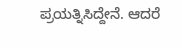ಪ್ರಯತ್ನಿಸಿದ್ದೇನೆ. ಆದರೆ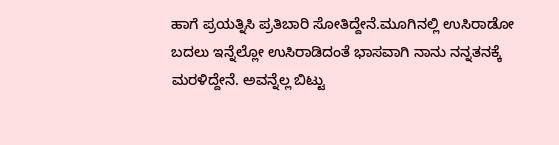ಹಾಗೆ ಪ್ರಯತ್ನಿಸಿ ಪ್ರತಿಬಾರಿ ಸೋತಿದ್ದೇನೆ.ಮೂಗಿನಲ್ಲಿ ಉಸಿರಾಡೋ ಬದಲು ಇನ್ನೆಲ್ಲೋ ಉಸಿರಾಡಿದಂತೆ ಭಾಸವಾಗಿ ನಾನು ನನ್ನತನಕ್ಕೆ ಮರಳಿದ್ದೇನೆ. ಅವನ್ನೆಲ್ಲ ಬಿಟ್ಟು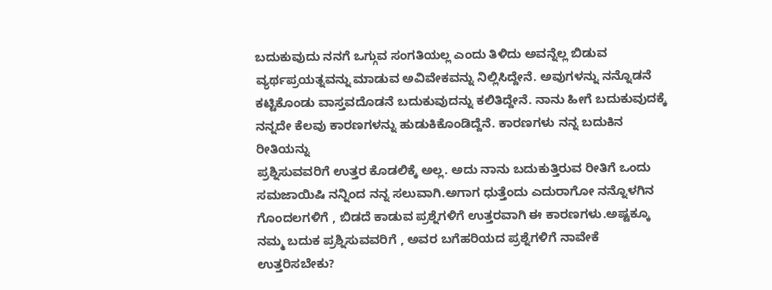ಬದುಕುವುದು ನನಗೆ ಒಗ್ಗುವ ಸಂಗತಿಯಲ್ಲ ಎಂದು ತಿಳಿದು ಅವನ್ನೆಲ್ಲ ಬಿಡುವ ವ್ಯರ್ಥಪ್ರಯತ್ನವನ್ನು ಮಾಡುವ ಅವಿವೇಕವನ್ನು ನಿಲ್ಲಿಸಿದ್ದೇನೆ. ಅವುಗಳನ್ನು ನನ್ನೊಡನೆ ಕಟ್ಟಿಕೊಂಡು ವಾಸ್ತವದೊಡನೆ ಬದುಕುವುದನ್ನು ಕಲಿತಿದ್ದೇನೆ. ನಾನು ಹೀಗೆ ಬದುಕುವುದಕ್ಕೆ ನನ್ನದೇ ಕೆಲವು ಕಾರಣಗಳನ್ನು ಹುಡುಕಿಕೊಂಡಿದ್ದೆನೆ. ಕಾರಣಗಳು ನನ್ನ ಬದುಕಿನ ರೀತಿಯನ್ನು
ಪ್ರಶ್ನಿಸುವವರಿಗೆ ಉತ್ತರ ಕೊಡಲಿಕ್ಕೆ ಅಲ್ಲ. ಅದು ನಾನು ಬದುಕುತ್ತಿರುವ ರೀತಿಗೆ ಒಂದು ಸಮಜಾಯಿಷಿ ನನ್ನಿಂದ ನನ್ನ ಸಲುವಾಗಿ.ಅಗಾಗ ಧುತ್ತೆಂದು ಎದುರಾಗೋ ನನ್ನೊಳಗಿನ ಗೊಂದಲಗಳಿಗೆ , ಬಿಡದೆ ಕಾಡುವ ಪ್ರಶ್ನೆಗಳಿಗೆ ಉತ್ತರವಾಗಿ ಈ ಕಾರಣಗಳು.ಅಷ್ಟಕ್ಕೂ ನಮ್ಮ ಬದುಕ ಪ್ರಶ್ನಿಸುವವರಿಗೆ , ಅವರ ಬಗೆಹರಿಯದ ಪ್ರಶ್ನೆಗಳಿಗೆ ನಾವೇಕೆ ಉತ್ತರಿಸಬೇಕು?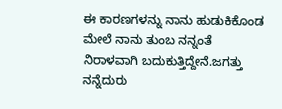ಈ ಕಾರಣಗಳನ್ನು ನಾನು ಹುಡುಕಿಕೊಂಡ ಮೇಲೆ ನಾನು ತುಂಬ ನನ್ನಂತೆ ನಿರಾಳವಾಗಿ ಬದುಕುತ್ತಿದ್ದೇನೆ.ಜಗತ್ತು ನನ್ನೆದುರು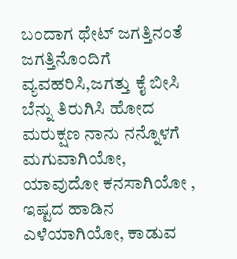ಬಂದಾಗ ಥೇಟ್ ಜಗತ್ತಿನಂತೆ ಜಗತ್ತಿನೊಂದಿಗೆ ವ್ಯವಹರಿಸಿ,ಜಗತ್ತು ಕೈ ಬೀಸಿ ಬೆನ್ನು ತಿರುಗಿಸಿ ಹೋದ ಮರುಕ್ಷಣ ನಾನು ನನ್ನೊಳಗೆ ಮಗುವಾಗಿಯೋ, ಯಾವುದೋ ಕನಸಾಗಿಯೋ , ಇಷ್ಟದ ಹಾಡಿನ ಎಳೆಯಾಗಿಯೋ, ಕಾಡುವ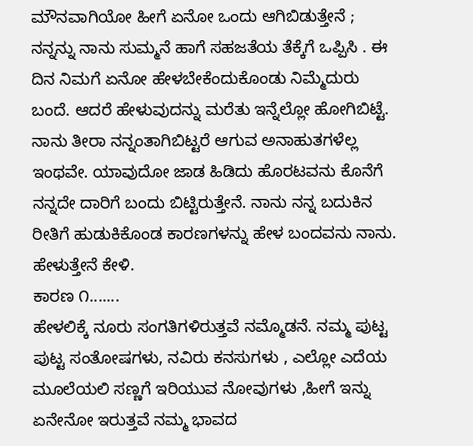ಮೌನವಾಗಿಯೋ ಹೀಗೆ ಏನೋ ಒಂದು ಆಗಿಬಿಡುತ್ತೇನೆ ; ನನ್ನನ್ನು ನಾನು ಸುಮ್ಮನೆ ಹಾಗೆ ಸಹಜತೆಯ ತೆಕ್ಕೆಗೆ ಒಪ್ಪಿಸಿ . ಈ ದಿನ ನಿಮಗೆ ಏನೋ ಹೇಳಬೇಕೆಂದುಕೊಂಡು ನಿಮ್ಮೆದುರು ಬಂದೆ. ಆದರೆ ಹೇಳುವುದನ್ನು ಮರೆತು ಇನ್ನೆಲ್ಲೋ ಹೋಗಿಬಿಟ್ಟೆ. ನಾನು ತೀರಾ ನನ್ನಂತಾಗಿಬಿಟ್ಟರೆ ಆಗುವ ಅನಾಹುತಗಳೆಲ್ಲ ಇಂಥವೇ. ಯಾವುದೋ ಜಾಡ ಹಿಡಿದು ಹೊರಟವನು ಕೊನೆಗೆ ನನ್ನದೇ ದಾರಿಗೆ ಬಂದು ಬಿಟ್ಟಿರುತ್ತೇನೆ. ನಾನು ನನ್ನ ಬದುಕಿನ ರೀತಿಗೆ ಹುಡುಕಿಕೊಂಡ ಕಾರಣಗಳನ್ನು ಹೇಳ ಬಂದವನು ನಾನು. ಹೇಳುತ್ತೇನೆ ಕೇಳಿ.
ಕಾರಣ ೧.......
ಹೇಳಲಿಕ್ಕೆ ನೂರು ಸಂಗತಿಗಳಿರುತ್ತವೆ ನಮ್ಮೊಡನೆ. ನಮ್ಮ ಪುಟ್ಟ ಪುಟ್ಟ ಸಂತೋಷಗಳು, ನವಿರು ಕನಸುಗಳು , ಎಲ್ಲೋ ಎದೆಯ ಮೂಲೆಯಲಿ ಸಣ್ಣಗೆ ಇರಿಯುವ ನೋವುಗಳು ,ಹೀಗೆ ಇನ್ನು ಏನೇನೋ ಇರುತ್ತವೆ ನಮ್ಮ ಭಾವದ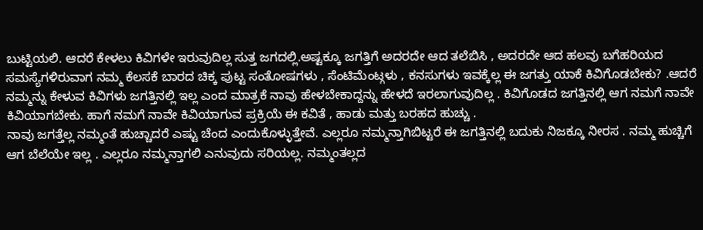ಬುಟ್ಟಿಯಲಿ. ಆದರೆ ಕೇಳಲು ಕಿವಿಗಳೇ ಇರುವುದಿಲ್ಲ ಸುತ್ತ ಜಗದಲ್ಲಿ.ಅಷ್ಟಕ್ಕೂ ಜಗತ್ತಿಗೆ ಅದರದೇ ಆದ ತಲೆಬಿಸಿ , ಅದರದೇ ಆದ ಹಲವು ಬಗೆಹರಿಯದ ಸಮಸ್ಯೆಗಳಿರುವಾಗ ನಮ್ಮ ಕೆಲಸಕೆ ಬಾರದ ಚಿಕ್ಕ ಪುಟ್ಟ ಸಂತೋಷಗಳು , ಸೆಂಟಿಮೆಂಟ್ಗಳು , ಕನಸುಗಳು ಇವಕ್ಕೆಲ್ಲ ಈ ಜಗತ್ತು ಯಾಕೆ ಕಿವಿಗೊಡಬೇಕು? .ಆದರೆ ನಮ್ಮನ್ನು ಕೇಳುವ ಕಿವಿಗಳು ಜಗತ್ತಿನಲ್ಲಿ ಇಲ್ಲ ಎಂದ ಮಾತ್ರಕೆ ನಾವು ಹೇಳಬೇಕಾದ್ದನ್ನು ಹೇಳದೆ ಇರಲಾಗುವುದಿಲ್ಲ . ಕಿವಿಗೊಡದ ಜಗತ್ತಿನಲ್ಲಿ ಆಗ ನಮಗೆ ನಾವೇ ಕಿವಿಯಾಗಬೇಕು. ಹಾಗೆ ನಮಗೆ ನಾವೇ ಕಿವಿಯಾಗುವ ಪ್ರಕ್ರಿಯೆ ಈ ಕವಿತೆ , ಹಾಡು ಮತ್ತು ಬರಹದ ಹುಚ್ಚು .
ನಾವು ಜಗತ್ತೆಲ್ಲ ನಮ್ಮಂತೆ ಹುಚ್ಚಾದರೆ ಎಷ್ಟು ಚೆಂದ ಎಂದುಕೊಳ್ಳುತ್ತೇವೆ. ಎಲ್ಲರೂ ನಮ್ಮನ್ತಾಗಿಬಿಟ್ಟರೆ ಈ ಜಗತ್ತಿನಲ್ಲಿ ಬದುಕು ನಿಜಕ್ಕೂ ನೀರಸ . ನಮ್ಮ ಹುಚ್ಚಿಗೆ ಆಗ ಬೆಲೆಯೇ ಇಲ್ಲ . ಎಲ್ಲರೂ ನಮ್ಮನ್ತಾಗಲಿ ಎನುವುದು ಸರಿಯಲ್ಲ. ನಮ್ಮಂತಲ್ಲದ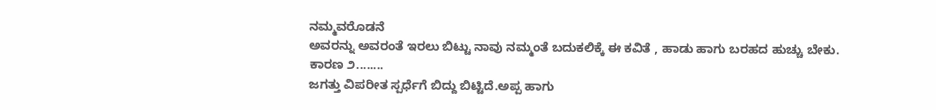ನಮ್ಮವರೊಡನೆ
ಅವರನ್ನು ಅವರಂತೆ ಇರಲು ಬಿಟ್ಟು ನಾವು ನಮ್ಮಂತೆ ಬದುಕಲಿಕ್ಕೆ ಈ ಕವಿತೆ , ಹಾಡು ಹಾಗು ಬರಹದ ಹುಚ್ಚು ಬೇಕು.
ಕಾರಣ ೨........
ಜಗತ್ತು ವಿಪರೀತ ಸ್ಪರ್ಧೆಗೆ ಬಿದ್ದು ಬಿಟ್ಟಿದೆ.ಅಪ್ಪ ಹಾಗು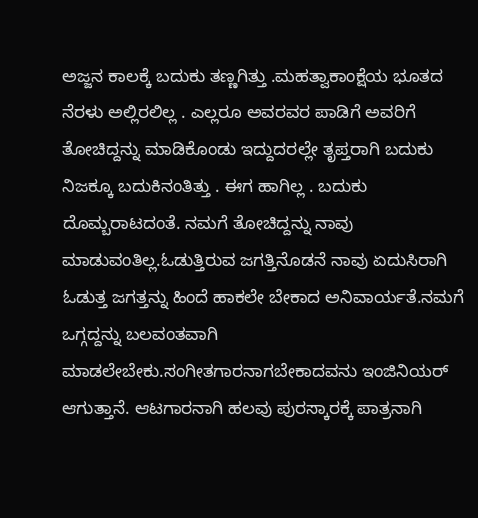ಅಜ್ಜನ ಕಾಲಕ್ಕೆ ಬದುಕು ತಣ್ಣಗಿತ್ತು .ಮಹತ್ವಾಕಾಂಕ್ಷೆಯ ಭೂತದ ನೆರಳು ಅಲ್ಲಿರಲಿಲ್ಲ . ಎಲ್ಲರೂ ಅವರವರ ಪಾಡಿಗೆ ಅವರಿಗೆ ತೋಚಿದ್ದನ್ನು ಮಾಡಿಕೊಂಡು ಇದ್ದುದರಲ್ಲೇ ತೃಪ್ತರಾಗಿ ಬದುಕು ನಿಜಕ್ಕೂ ಬದುಕಿನಂತಿತ್ತು . ಈಗ ಹಾಗಿಲ್ಲ . ಬದುಕು ದೊಮ್ಬರಾಟದಂತೆ. ನಮಗೆ ತೋಚಿದ್ದನ್ನು ನಾವು ಮಾಡುವಂತಿಲ್ಲ.ಓಡುತ್ತಿರುವ ಜಗತ್ತಿನೊಡನೆ ನಾವು ಏದುಸಿರಾಗಿ ಓಡುತ್ತ ಜಗತ್ತನ್ನು ಹಿಂದೆ ಹಾಕಲೇ ಬೇಕಾದ ಅನಿವಾರ್ಯತೆ.ನಮಗೆ ಒಗ್ಗದ್ದನ್ನು ಬಲವಂತವಾಗಿ
ಮಾಡಲೇಬೇಕು.ಸಂಗೀತಗಾರನಾಗಬೇಕಾದವನು ಇಂಜಿನಿಯರ್ ಆಗುತ್ತಾನೆ. ಆಟಗಾರನಾಗಿ ಹಲವು ಪುರಸ್ಕಾರಕ್ಕೆ ಪಾತ್ರನಾಗಿ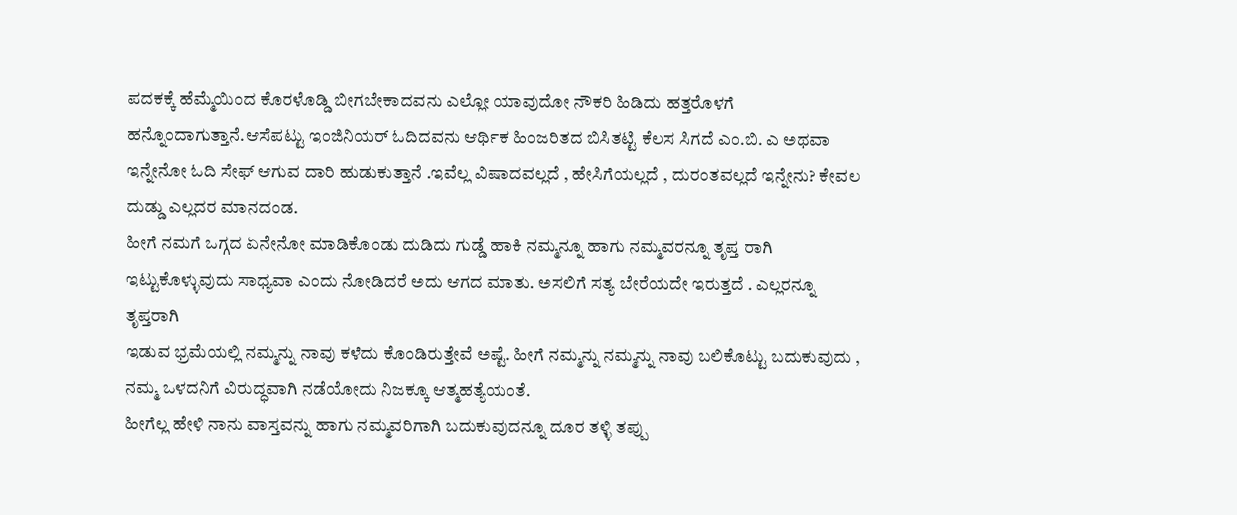ಪದಕಕ್ಕೆ ಹೆಮ್ಮೆಯಿಂದ ಕೊರಳೊಡ್ಡಿ ಬೀಗಬೇಕಾದವನು ಎಲ್ಲೋ ಯಾವುದೋ ನೌಕರಿ ಹಿಡಿದು ಹತ್ತರೊಳಗೆ ಹನ್ನೊಂದಾಗುತ್ತಾನೆ.ಆಸೆಪಟ್ಟು ಇಂಜಿನಿಯರ್ ಓದಿದವನು ಆರ್ಥಿಕ ಹಿಂಜರಿತದ ಬಿಸಿತಟ್ಟಿ ಕೆಲಸ ಸಿಗದೆ ಎಂ.ಬಿ. ಎ ಅಥವಾ ಇನ್ನೇನೋ ಓದಿ ಸೇಫ್ ಆಗುವ ದಾರಿ ಹುಡುಕುತ್ತಾನೆ .ಇವೆಲ್ಲ ವಿಷಾದವಲ್ಲದೆ , ಹೇಸಿಗೆಯಲ್ಲದೆ , ದುರಂತವಲ್ಲದೆ ಇನ್ನೇನು? ಕೇವಲ ದುಡ್ಡು ಎಲ್ಲದರ ಮಾನದಂಡ.
ಹೀಗೆ ನಮಗೆ ಒಗ್ಗದ ಏನೇನೋ ಮಾಡಿಕೊಂಡು ದುಡಿದು ಗುಡ್ಡೆ ಹಾಕಿ ನಮ್ಮನ್ನೂ ಹಾಗು ನಮ್ಮವರನ್ನೂ ತೃಪ್ತ ರಾಗಿ ಇಟ್ಟುಕೊಳ್ಳುವುದು ಸಾಧ್ಯವಾ ಎಂದು ನೋಡಿದರೆ ಅದು ಆಗದ ಮಾತು. ಅಸಲಿಗೆ ಸತ್ಯ ಬೇರೆಯದೇ ಇರುತ್ತದೆ . ಎಲ್ಲರನ್ನೂ ತೃಪ್ತರಾಗಿ
ಇಡುವ ಭ್ರಮೆಯಲ್ಲಿ ನಮ್ಮನ್ನು ನಾವು ಕಳೆದು ಕೊಂಡಿರುತ್ತೇವೆ ಅಷ್ಟೆ. ಹೀಗೆ ನಮ್ಮನ್ನು ನಮ್ಮನ್ನು ನಾವು ಬಲಿಕೊಟ್ಟು ಬದುಕುವುದು , ನಮ್ಮ ಒಳದನಿಗೆ ವಿರುದ್ಧವಾಗಿ ನಡೆಯೋದು ನಿಜಕ್ಕೂ ಆತ್ಮಹತ್ಯೆಯಂತೆ.
ಹೀಗೆಲ್ಲ ಹೇಳಿ ನಾನು ವಾಸ್ತವನ್ನು ಹಾಗು ನಮ್ಮವರಿಗಾಗಿ ಬದುಕುವುದನ್ನೂ ದೂರ ತಳ್ಳಿ ತಪ್ಪು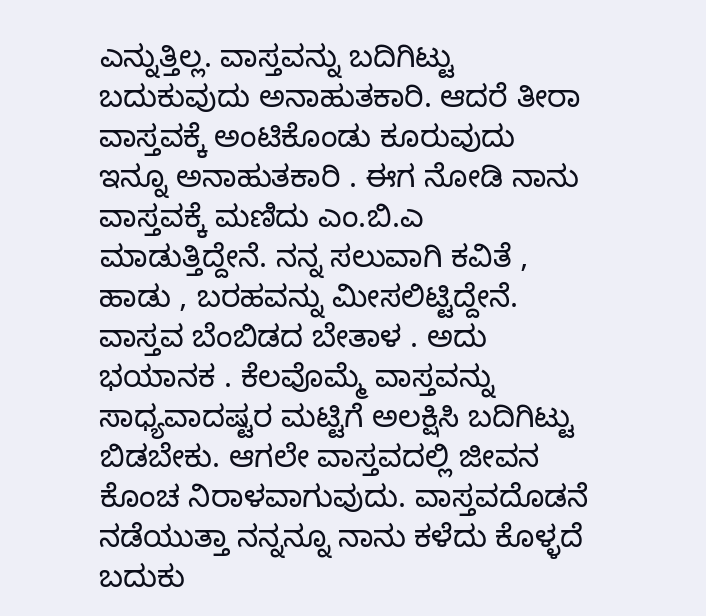ಎನ್ನುತ್ತಿಲ್ಲ. ವಾಸ್ತವನ್ನು ಬದಿಗಿಟ್ಟು ಬದುಕುವುದು ಅನಾಹುತಕಾರಿ. ಆದರೆ ತೀರಾ ವಾಸ್ತವಕ್ಕೆ ಅಂಟಿಕೊಂಡು ಕೂರುವುದು ಇನ್ನೂ ಅನಾಹುತಕಾರಿ . ಈಗ ನೋಡಿ ನಾನು ವಾಸ್ತವಕ್ಕೆ ಮಣಿದು ಎಂ.ಬಿ.ಎ ಮಾಡುತ್ತಿದ್ದೇನೆ. ನನ್ನ ಸಲುವಾಗಿ ಕವಿತೆ , ಹಾಡು , ಬರಹವನ್ನು ಮೀಸಲಿಟ್ಟಿದ್ದೇನೆ. ವಾಸ್ತವ ಬೆಂಬಿಡದ ಬೇತಾಳ . ಅದು ಭಯಾನಕ . ಕೆಲವೊಮ್ಮೆ ವಾಸ್ತವನ್ನು ಸಾಧ್ಯವಾದಷ್ಟರ ಮಟ್ಟಿಗೆ ಅಲಕ್ಷಿಸಿ ಬದಿಗಿಟ್ಟು ಬಿಡಬೇಕು. ಆಗಲೇ ವಾಸ್ತವದಲ್ಲಿ ಜೀವನ ಕೊಂಚ ನಿರಾಳವಾಗುವುದು. ವಾಸ್ತವದೊಡನೆ ನಡೆಯುತ್ತಾ ನನ್ನನ್ನೂ ನಾನು ಕಳೆದು ಕೊಳ್ಳದೆ ಬದುಕು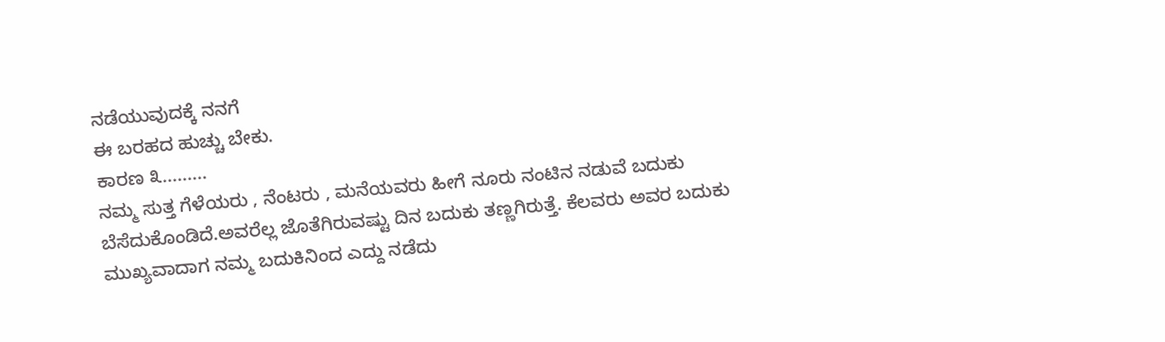ನಡೆಯುವುದಕ್ಕೆ ನನಗೆ
ಈ ಬರಹದ ಹುಚ್ಚು ಬೇಕು.
ಕಾರಣ ೩.........
ನಮ್ಮ ಸುತ್ತ ಗೆಳೆಯರು , ನೆಂಟರು , ಮನೆಯವರು ಹೀಗೆ ನೂರು ನಂಟಿನ ನಡುವೆ ಬದುಕು ಬೆಸೆದುಕೊಂಡಿದೆ.ಅವರೆಲ್ಲ ಜೊತೆಗಿರುವಷ್ಟು ದಿನ ಬದುಕು ತಣ್ಣಗಿರುತ್ತೆ. ಕೆಲವರು ಅವರ ಬದುಕು ಮುಖ್ಯವಾದಾಗ ನಮ್ಮ ಬದುಕಿನಿಂದ ಎದ್ದು ನಡೆದು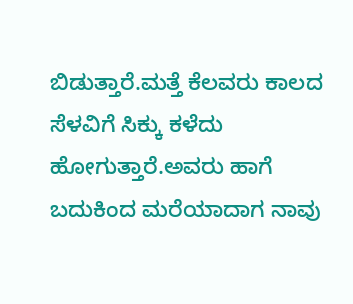ಬಿಡುತ್ತಾರೆ.ಮತ್ತೆ ಕೆಲವರು ಕಾಲದ ಸೆಳವಿಗೆ ಸಿಕ್ಕು ಕಳೆದು ಹೋಗುತ್ತಾರೆ.ಅವರು ಹಾಗೆ ಬದುಕಿಂದ ಮರೆಯಾದಾಗ ನಾವು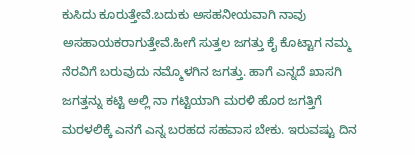ಕುಸಿದು ಕೂರುತ್ತೇವೆ.ಬದುಕು ಅಸಹನೀಯವಾಗಿ ನಾವು ಅಸಹಾಯಕರಾಗುತ್ತೇವೆ.ಹೀಗೆ ಸುತ್ತಲ ಜಗತ್ತು ಕೈ ಕೊಟ್ಟಾಗ ನಮ್ಮ ನೆರವಿಗೆ ಬರುವುದು ನಮ್ಮೊಳಗಿನ ಜಗತ್ತು. ಹಾಗೆ ಎನ್ನದೆ ಖಾಸಗಿ ಜಗತ್ತನ್ನು ಕಟ್ಟಿ ಅಲ್ಲಿ ನಾ ಗಟ್ಟಿಯಾಗಿ ಮರಳಿ ಹೊರ ಜಗತ್ತಿಗೆ ಮರಳಲಿಕ್ಕೆ ಎನಗೆ ಎನ್ನ ಬರಹದ ಸಹವಾಸ ಬೇಕು. ಇರುವಷ್ಟು ದಿನ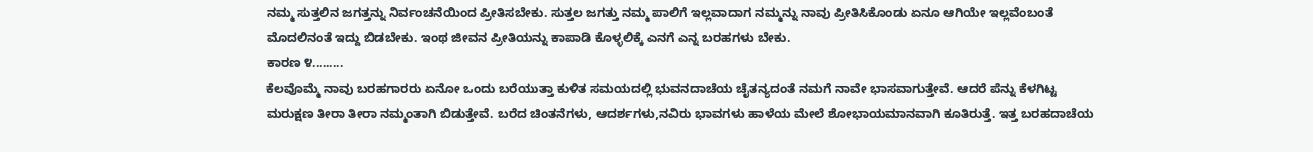ನಮ್ಮ ಸುತ್ತಲಿನ ಜಗತ್ತನ್ನು ನಿರ್ವಂಚನೆಯಿಂದ ಪ್ರೀತಿಸಬೇಕು. ಸುತ್ತಲ ಜಗತ್ತು ನಮ್ಮ ಪಾಲಿಗೆ ಇಲ್ಲವಾದಾಗ ನಮ್ಮನ್ನು ನಾವು ಪ್ರೀತಿಸಿಕೊಂಡು ಏನೂ ಆಗಿಯೇ ಇಲ್ಲವೆಂಬಂತೆ ಮೊದಲಿನಂತೆ ಇದ್ದು ಬಿಡಬೇಕು. ಇಂಥ ಜೀವನ ಪ್ರೀತಿಯನ್ನು ಕಾಪಾಡಿ ಕೊಳ್ಳಲಿಕ್ಕೆ ಎನಗೆ ಎನ್ನ ಬರಹಗಳು ಬೇಕು.
ಕಾರಣ ೪.........
ಕೆಲವೊಮ್ಮೆ ನಾವು ಬರಹಗಾರರು ಏನೋ ಒಂದು ಬರೆಯುತ್ತಾ ಕುಳಿತ ಸಮಯದಲ್ಲಿ ಭುವನದಾಚೆಯ ಚೈತನ್ಯದಂತೆ ನಮಗೆ ನಾವೇ ಭಾಸವಾಗುತ್ತೇವೆ. ಆದರೆ ಪೆನ್ನು ಕೆಳಗಿಟ್ಟ ಮರುಕ್ಷಣ ತೀರಾ ತೀರಾ ನಮ್ಮಂತಾಗಿ ಬಿಡುತ್ತೇವೆ. ಬರೆದ ಚಿಂತನೆಗಳು, ಆದರ್ಶಗಳು,ನವಿರು ಭಾವಗಳು ಹಾಳೆಯ ಮೇಲೆ ಶೋಭಾಯಮಾನವಾಗಿ ಕೂತಿರುತ್ತೆ. ಇತ್ತ ಬರಹದಾಚೆಯ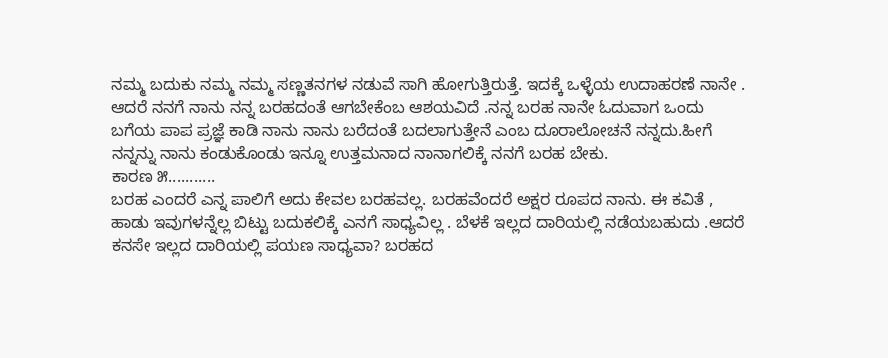ನಮ್ಮ ಬದುಕು ನಮ್ಮ ನಮ್ಮ ಸಣ್ಣತನಗಳ ನಡುವೆ ಸಾಗಿ ಹೋಗುತ್ತಿರುತ್ತೆ. ಇದಕ್ಕೆ ಒಳ್ಳೆಯ ಉದಾಹರಣೆ ನಾನೇ . ಆದರೆ ನನಗೆ ನಾನು ನನ್ನ ಬರಹದಂತೆ ಆಗಬೇಕೆಂಬ ಆಶಯವಿದೆ .ನನ್ನ ಬರಹ ನಾನೇ ಓದುವಾಗ ಒಂದು ಬಗೆಯ ಪಾಪ ಪ್ರಜ್ಞೆ ಕಾಡಿ ನಾನು ನಾನು ಬರೆದಂತೆ ಬದಲಾಗುತ್ತೇನೆ ಎಂಬ ದೂರಾಲೋಚನೆ ನನ್ನದು.ಹೀಗೆ ನನ್ನನ್ನು ನಾನು ಕಂಡುಕೊಂಡು ಇನ್ನೂ ಉತ್ತಮನಾದ ನಾನಾಗಲಿಕ್ಕೆ ನನಗೆ ಬರಹ ಬೇಕು.
ಕಾರಣ ೫...........
ಬರಹ ಎಂದರೆ ಎನ್ನ ಪಾಲಿಗೆ ಅದು ಕೇವಲ ಬರಹವಲ್ಲ. ಬರಹವೆಂದರೆ ಅಕ್ಷರ ರೂಪದ ನಾನು. ಈ ಕವಿತೆ , ಹಾಡು ಇವುಗಳನ್ನೆಲ್ಲ ಬಿಟ್ಟು ಬದುಕಲಿಕ್ಕೆ ಎನಗೆ ಸಾಧ್ಯವಿಲ್ಲ . ಬೆಳಕೆ ಇಲ್ಲದ ದಾರಿಯಲ್ಲಿ ನಡೆಯಬಹುದು .ಆದರೆ ಕನಸೇ ಇಲ್ಲದ ದಾರಿಯಲ್ಲಿ ಪಯಣ ಸಾಧ್ಯವಾ? ಬರಹದ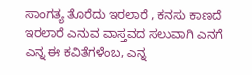ಸಾಂಗತ್ಯ ತೊರೆದು ಇರಲಾರೆ , ಕನಸು ಕಾಣದೆ ಇರಲಾರೆ ಎನುವ ವಾಸ್ತವದ ಸಲುವಾಗಿ ಎನಗೆ ಎನ್ನ ಈ ಕವಿತೆಗಳೆಂಬ, ಎನ್ನ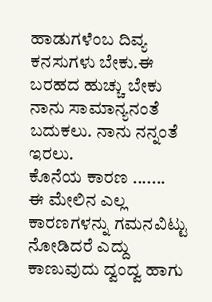ಹಾಡುಗಳೆಂಬ ದಿವ್ಯ ಕನಸುಗಳು ಬೇಕು.ಈ ಬರಹದ ಹುಚ್ಚು ಬೇಕು ನಾನು ಸಾಮಾನ್ಯನಂತೆ ಬದುಕಲು. ನಾನು ನನ್ನಂತೆ ಇರಲು.
ಕೊನೆಯ ಕಾರಣ .......
ಈ ಮೇಲಿನ ಎಲ್ಲ ಕಾರಣಗಳನ್ನು ಗಮನವಿಟ್ಟು ನೋಡಿದರೆ ಎದ್ದು ಕಾಣುವುದು ದ್ವಂದ್ವ ಹಾಗು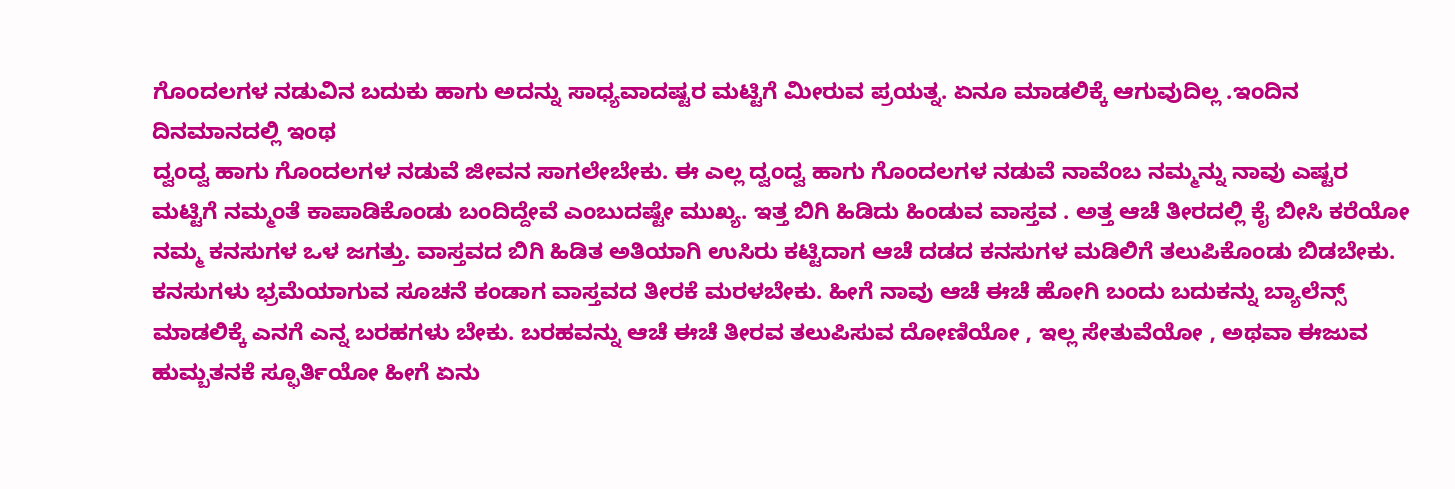ಗೊಂದಲಗಳ ನಡುವಿನ ಬದುಕು ಹಾಗು ಅದನ್ನು ಸಾಧ್ಯವಾದಷ್ಟರ ಮಟ್ಟಿಗೆ ಮೀರುವ ಪ್ರಯತ್ನ. ಏನೂ ಮಾಡಲಿಕ್ಕೆ ಆಗುವುದಿಲ್ಲ .ಇಂದಿನ ದಿನಮಾನದಲ್ಲಿ ಇಂಥ
ದ್ವಂದ್ವ ಹಾಗು ಗೊಂದಲಗಳ ನಡುವೆ ಜೀವನ ಸಾಗಲೇಬೇಕು. ಈ ಎಲ್ಲ ದ್ವಂದ್ವ ಹಾಗು ಗೊಂದಲಗಳ ನಡುವೆ ನಾವೆಂಬ ನಮ್ಮನ್ನು ನಾವು ಎಷ್ಟರ ಮಟ್ಟಿಗೆ ನಮ್ಮಂತೆ ಕಾಪಾಡಿಕೊಂಡು ಬಂದಿದ್ದೇವೆ ಎಂಬುದಷ್ಟೇ ಮುಖ್ಯ. ಇತ್ತ ಬಿಗಿ ಹಿಡಿದು ಹಿಂಡುವ ವಾಸ್ತವ . ಅತ್ತ ಆಚೆ ತೀರದಲ್ಲಿ ಕೈ ಬೀಸಿ ಕರೆಯೋ ನಮ್ಮ ಕನಸುಗಳ ಒಳ ಜಗತ್ತು. ವಾಸ್ತವದ ಬಿಗಿ ಹಿಡಿತ ಅತಿಯಾಗಿ ಉಸಿರು ಕಟ್ಟಿದಾಗ ಆಚೆ ದಡದ ಕನಸುಗಳ ಮಡಿಲಿಗೆ ತಲುಪಿಕೊಂಡು ಬಿಡಬೇಕು. ಕನಸುಗಳು ಭ್ರಮೆಯಾಗುವ ಸೂಚನೆ ಕಂಡಾಗ ವಾಸ್ತವದ ತೀರಕೆ ಮರಳಬೇಕು. ಹೀಗೆ ನಾವು ಆಚೆ ಈಚೆ ಹೋಗಿ ಬಂದು ಬದುಕನ್ನು ಬ್ಯಾಲೆನ್ಸ್ ಮಾಡಲಿಕ್ಕೆ ಎನಗೆ ಎನ್ನ ಬರಹಗಳು ಬೇಕು. ಬರಹವನ್ನು ಆಚೆ ಈಚೆ ತೀರವ ತಲುಪಿಸುವ ದೋಣಿಯೋ , ಇಲ್ಲ ಸೇತುವೆಯೋ , ಅಥವಾ ಈಜುವ ಹುಮ್ಬತನಕೆ ಸ್ಫೂರ್ತಿಯೋ ಹೀಗೆ ಏನು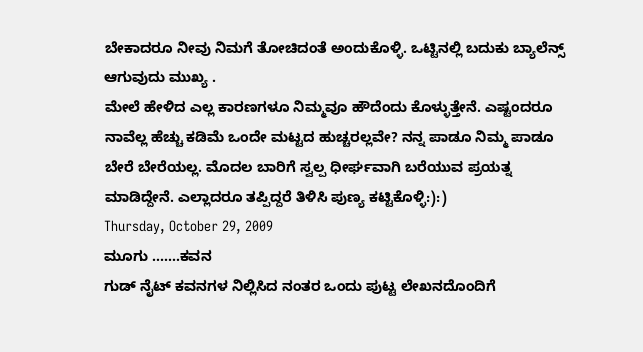ಬೇಕಾದರೂ ನೀವು ನಿಮಗೆ ತೋಚಿದಂತೆ ಅಂದುಕೊಳ್ಳಿ. ಒಟ್ಟಿನಲ್ಲಿ ಬದುಕು ಬ್ಯಾಲೆನ್ಸ್ ಆಗುವುದು ಮುಖ್ಯ .
ಮೇಲೆ ಹೇಳಿದ ಎಲ್ಲ ಕಾರಣಗಳೂ ನಿಮ್ಮವೂ ಹೌದೆಂದು ಕೊಳ್ಳುತ್ತೇನೆ. ಎಷ್ಟಂದರೂ ನಾವೆಲ್ಲ ಹೆಚ್ಚು ಕಡಿಮೆ ಒಂದೇ ಮಟ್ಟದ ಹುಚ್ಚರಲ್ಲವೇ? ನನ್ನ ಪಾಡೂ ನಿಮ್ಮ ಪಾಡೂ ಬೇರೆ ಬೇರೆಯಲ್ಲ. ಮೊದಲ ಬಾರಿಗೆ ಸ್ವಲ್ಪ ಧೀರ್ಘವಾಗಿ ಬರೆಯುವ ಪ್ರಯತ್ನ ಮಾಡಿದ್ದೇನೆ. ಎಲ್ಲಾದರೂ ತಪ್ಪಿದ್ದರೆ ತಿಳಿಸಿ ಪುಣ್ಯ ಕಟ್ಟಿಕೊಳ್ಳಿ:):)
Thursday, October 29, 2009
ಮೂಗು .......ಕವನ
ಗುಡ್ ನೈಟ್ ಕವನಗಳ ನಿಲ್ಲಿಸಿದ ನಂತರ ಒಂದು ಪುಟ್ಟ ಲೇಖನದೊಂದಿಗೆ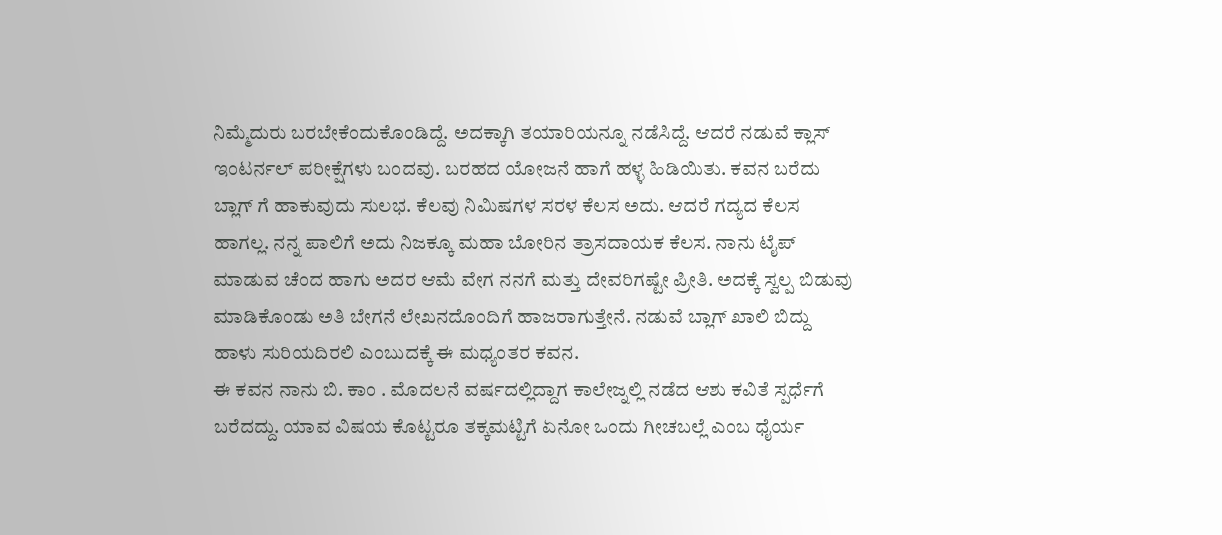ನಿಮ್ಮೆದುರು ಬರಬೇಕೆಂದುಕೊಂಡಿದ್ದೆ. ಅದಕ್ಕಾಗಿ ತಯಾರಿಯನ್ನೂ ನಡೆಸಿದ್ದೆ. ಆದರೆ ನಡುವೆ ಕ್ಲಾಸ್ ಇಂಟರ್ನಲ್ ಪರೀಕ್ಷೆಗಳು ಬಂದವು. ಬರಹದ ಯೋಜನೆ ಹಾಗೆ ಹಳ್ಳ ಹಿಡಿಯಿತು. ಕವನ ಬರೆದು ಬ್ಲಾಗ್ ಗೆ ಹಾಕುವುದು ಸುಲಭ. ಕೆಲವು ನಿಮಿಷಗಳ ಸರಳ ಕೆಲಸ ಅದು. ಆದರೆ ಗದ್ಯದ ಕೆಲಸ ಹಾಗಲ್ಲ. ನನ್ನ ಪಾಲಿಗೆ ಅದು ನಿಜಕ್ಕೂ ಮಹಾ ಬೋರಿನ ತ್ರಾಸದಾಯಕ ಕೆಲಸ. ನಾನು ಟೈಪ್ ಮಾಡುವ ಚೆಂದ ಹಾಗು ಅದರ ಆಮೆ ವೇಗ ನನಗೆ ಮತ್ತು ದೇವರಿಗಷ್ಟೇ ಪ್ರೀತಿ. ಅದಕ್ಕೆ ಸ್ವಲ್ಪ ಬಿಡುವು ಮಾಡಿಕೊಂಡು ಅತಿ ಬೇಗನೆ ಲೇಖನದೊಂದಿಗೆ ಹಾಜರಾಗುತ್ತೇನೆ. ನಡುವೆ ಬ್ಲಾಗ್ ಖಾಲಿ ಬಿದ್ದು ಹಾಳು ಸುರಿಯದಿರಲಿ ಎಂಬುದಕ್ಕೆ ಈ ಮಧ್ಯಂತರ ಕವನ.
ಈ ಕವನ ನಾನು ಬಿ. ಕಾಂ . ಮೊದಲನೆ ವರ್ಷದಲ್ಲಿದ್ದಾಗ ಕಾಲೇಜ್ನಲ್ಲಿ ನಡೆದ ಆಶು ಕವಿತೆ ಸ್ಪರ್ಧೆಗೆ ಬರೆದದ್ದು. ಯಾವ ವಿಷಯ ಕೊಟ್ಟರೂ ತಕ್ಕಮಟ್ಟಿಗೆ ಏನೋ ಒಂದು ಗೀಚಬಲ್ಲೆ ಎಂಬ ಧೈರ್ಯ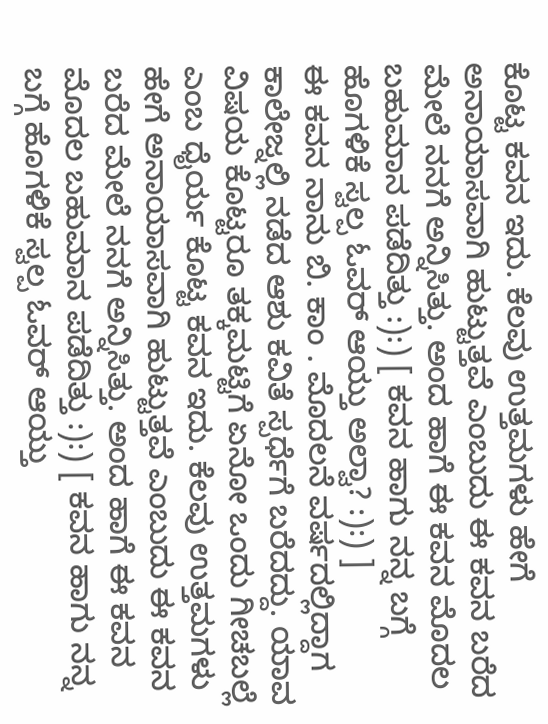ಕೊಟ್ಟ ಕವನ ಇದು. ಕೆಲವು ಉತ್ತಮಗಳು ಹೇಗೆ ಅನಾಯಾಸವಾಗಿ ಹುಟ್ಟುತ್ತವೆ ಎಂಬುದು ಈ ಕವನ ಬರೆದ ಮೇಲೆ ನನಗೆ ಅನ್ನಿಸಿತ್ತು. ಅಂದ ಹಾಗೆ ಈ ಕವನ ಮೊದಲ ಬಹುಮಾನ ಪಡೆದಿತ್ತು :):) [ ಕವನ ಹಾಗು ನನ್ನ ಬಗ್ಗೆ ಹೊಗಳಿಕೆ ಸ್ವಲ್ಪ ಓವರ್ ಆಯ್ತು ಅಲ್ವಾ? :):) ]
ಈ ಕವನ ನಾನು ಬಿ. ಕಾಂ . ಮೊದಲನೆ ವರ್ಷದಲ್ಲಿದ್ದಾಗ ಕಾಲೇಜ್ನಲ್ಲಿ ನಡೆದ ಆಶು ಕವಿತೆ ಸ್ಪರ್ಧೆಗೆ ಬರೆದದ್ದು. ಯಾವ ವಿಷಯ ಕೊಟ್ಟರೂ ತಕ್ಕಮಟ್ಟಿಗೆ ಏನೋ ಒಂದು ಗೀಚಬಲ್ಲೆ ಎಂಬ ಧೈರ್ಯ ಕೊಟ್ಟ ಕವನ ಇದು. ಕೆಲವು ಉತ್ತಮಗಳು ಹೇಗೆ ಅನಾಯಾಸವಾಗಿ ಹುಟ್ಟುತ್ತವೆ ಎಂಬುದು ಈ ಕವನ ಬರೆದ ಮೇಲೆ ನನಗೆ ಅನ್ನಿಸಿತ್ತು. ಅಂದ ಹಾಗೆ ಈ ಕವನ ಮೊದಲ ಬಹುಮಾನ ಪಡೆದಿತ್ತು :):) [ ಕವನ ಹಾಗು ನನ್ನ ಬಗ್ಗೆ ಹೊಗಳಿಕೆ ಸ್ವಲ್ಪ ಓವರ್ ಆಯ್ತು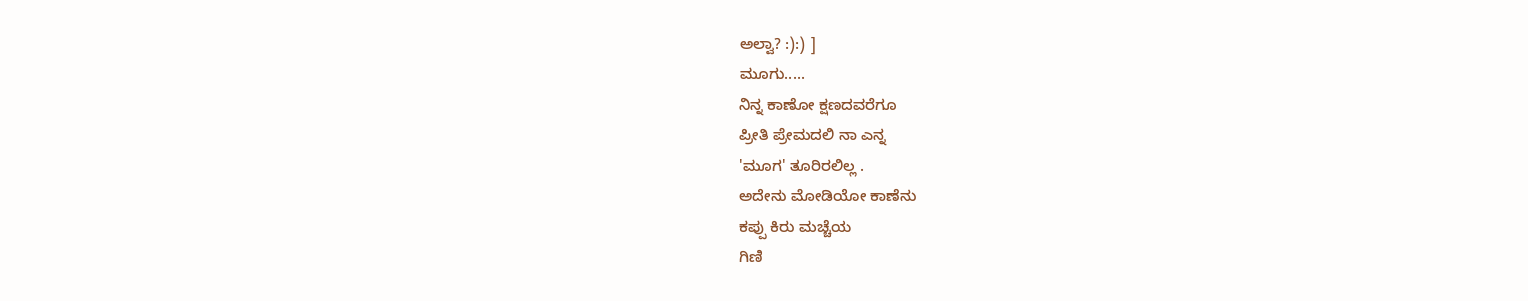ಅಲ್ವಾ? :):) ]
ಮೂಗು.....
ನಿನ್ನ ಕಾಣೋ ಕ್ಷಣದವರೆಗೂ
ಪ್ರೀತಿ ಪ್ರೇಮದಲಿ ನಾ ಎನ್ನ
'ಮೂಗ' ತೂರಿರಲಿಲ್ಲ .
ಅದೇನು ಮೋಡಿಯೋ ಕಾಣೆನು
ಕಪ್ಪು ಕಿರು ಮಚ್ಚೆಯ
ಗಿಣಿ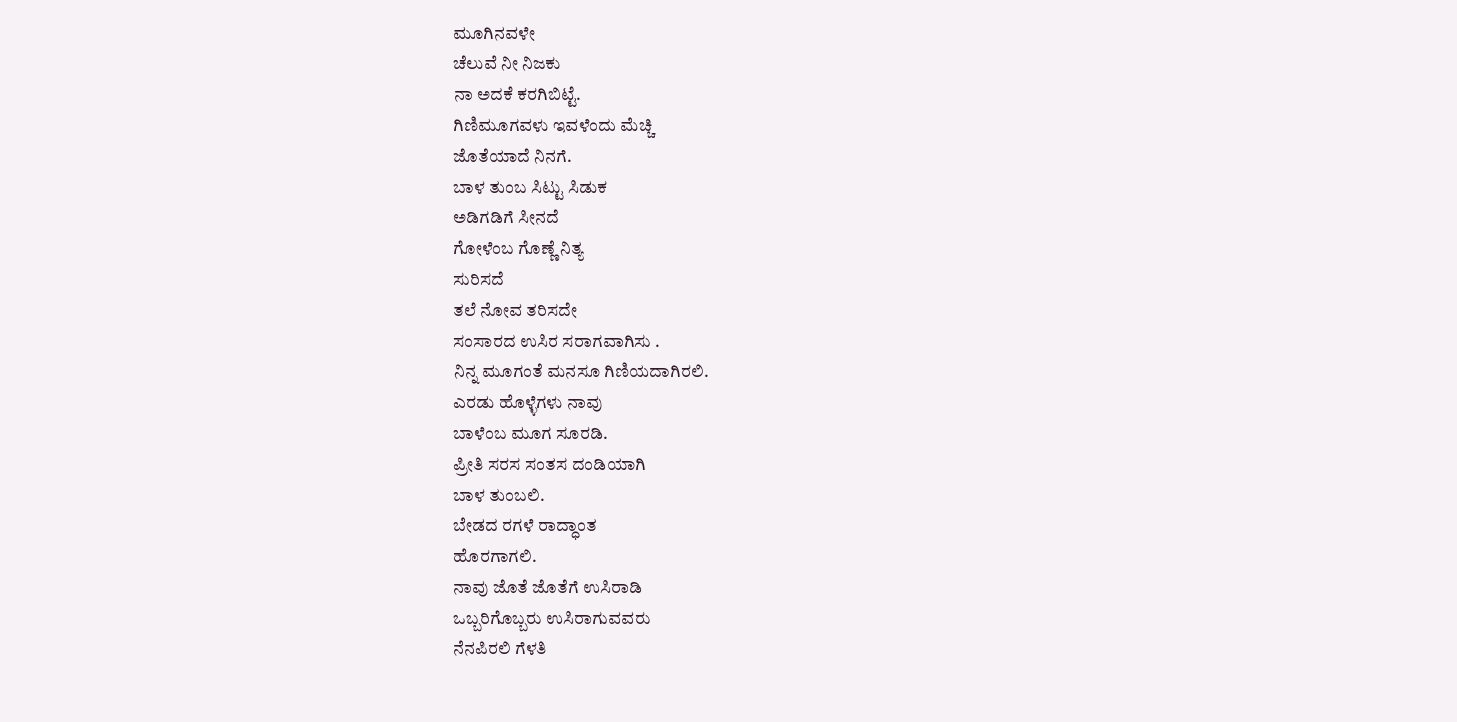ಮೂಗಿನವಳೇ
ಚೆಲುವೆ ನೀ ನಿಜಕು
ನಾ ಅದಕೆ ಕರಗಿಬಿಟ್ಟೆ.
ಗಿಣಿಮೂಗವಳು ಇವಳೆಂದು ಮೆಚ್ಚಿ
ಜೊತೆಯಾದೆ ನಿನಗೆ.
ಬಾಳ ತುಂಬ ಸಿಟ್ಟು ಸಿಡುಕ
ಅಡಿಗಡಿಗೆ ಸೀನದೆ
ಗೋಳೆಂಬ ಗೊಣ್ಣೆ ನಿತ್ಯ
ಸುರಿಸದೆ
ತಲೆ ನೋವ ತರಿಸದೇ
ಸಂಸಾರದ ಉಸಿರ ಸರಾಗವಾಗಿಸು .
ನಿನ್ನ ಮೂಗಂತೆ ಮನಸೂ ಗಿಣಿಯದಾಗಿರಲಿ.
ಎರಡು ಹೊಳ್ಳೆಗಳು ನಾವು
ಬಾಳೆಂಬ ಮೂಗ ಸೂರಡಿ.
ಪ್ರೀತಿ ಸರಸ ಸಂತಸ ದಂಡಿಯಾಗಿ
ಬಾಳ ತುಂಬಲಿ.
ಬೇಡದ ರಗಳೆ ರಾದ್ಧಾಂತ
ಹೊರಗಾಗಲಿ.
ನಾವು ಜೊತೆ ಜೊತೆಗೆ ಉಸಿರಾಡಿ
ಒಬ್ಬರಿಗೊಬ್ಬರು ಉಸಿರಾಗುವವರು
ನೆನಪಿರಲಿ ಗೆಳತಿ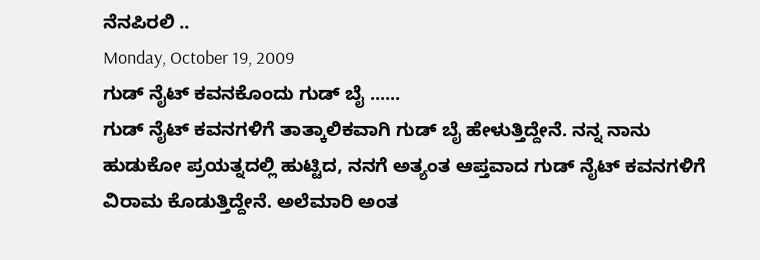ನೆನಪಿರಲಿ ..
Monday, October 19, 2009
ಗುಡ್ ನೈಟ್ ಕವನಕೊಂದು ಗುಡ್ ಬೈ ......
ಗುಡ್ ನೈಟ್ ಕವನಗಳಿಗೆ ತಾತ್ಕಾಲಿಕವಾಗಿ ಗುಡ್ ಬೈ ಹೇಳುತ್ತಿದ್ದೇನೆ. ನನ್ನ ನಾನು ಹುಡುಕೋ ಪ್ರಯತ್ನದಲ್ಲಿ ಹುಟ್ಟಿದ, ನನಗೆ ಅತ್ಯಂತ ಆಪ್ತವಾದ ಗುಡ್ ನೈಟ್ ಕವನಗಳಿಗೆ ವಿರಾಮ ಕೊಡುತ್ತಿದ್ದೇನೆ. ಅಲೆಮಾರಿ ಅಂತ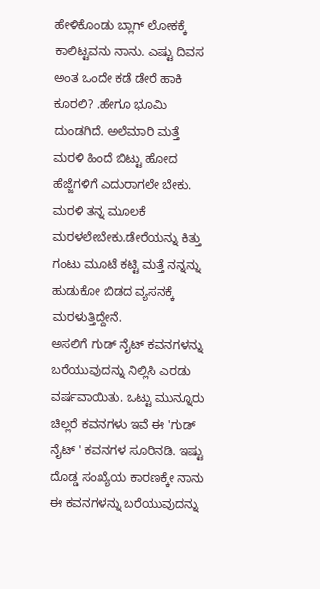ಹೇಳಿಕೊಂಡು ಬ್ಲಾಗ್ ಲೋಕಕ್ಕೆ ಕಾಲಿಟ್ಟವನು ನಾನು. ಎಷ್ಟು ದಿವಸ ಅಂತ ಒಂದೇ ಕಡೆ ಡೇರೆ ಹಾಕಿ ಕೂರಲಿ? .ಹೇಗೂ ಭೂಮಿ ದುಂಡಗಿದೆ. ಅಲೆಮಾರಿ ಮತ್ತೆ ಮರಳಿ ಹಿಂದೆ ಬಿಟ್ಟು ಹೋದ ಹೆಜ್ಜೆಗಳಿಗೆ ಎದುರಾಗಲೇ ಬೇಕು. ಮರಳಿ ತನ್ನ ಮೂಲಕೆ ಮರಳಲೇಬೇಕು.ಡೇರೆಯನ್ನು ಕಿತ್ತು ಗಂಟು ಮೂಟೆ ಕಟ್ಟಿ ಮತ್ತೆ ನನ್ನನ್ನು ಹುಡುಕೋ ಬಿಡದ ವ್ಯಸನಕ್ಕೆ ಮರಳುತ್ತಿದ್ದೇನೆ.
ಅಸಲಿಗೆ ಗುಡ್ ನೈಟ್ ಕವನಗಳನ್ನು ಬರೆಯುವುದನ್ನು ನಿಲ್ಲಿಸಿ ಎರಡು ವರ್ಷವಾಯಿತು. ಒಟ್ಟು ಮುನ್ನೂರು ಚಿಲ್ಲರೆ ಕವನಗಳು ಇವೆ ಈ 'ಗುಡ್ ನೈಟ್ ' ಕವನಗಳ ಸೂರಿನಡಿ. ಇಷ್ಟು ದೊಡ್ಡ ಸಂಖ್ಯೆಯ ಕಾರಣಕ್ಕೇ ನಾನು ಈ ಕವನಗಳನ್ನು ಬರೆಯುವುದನ್ನು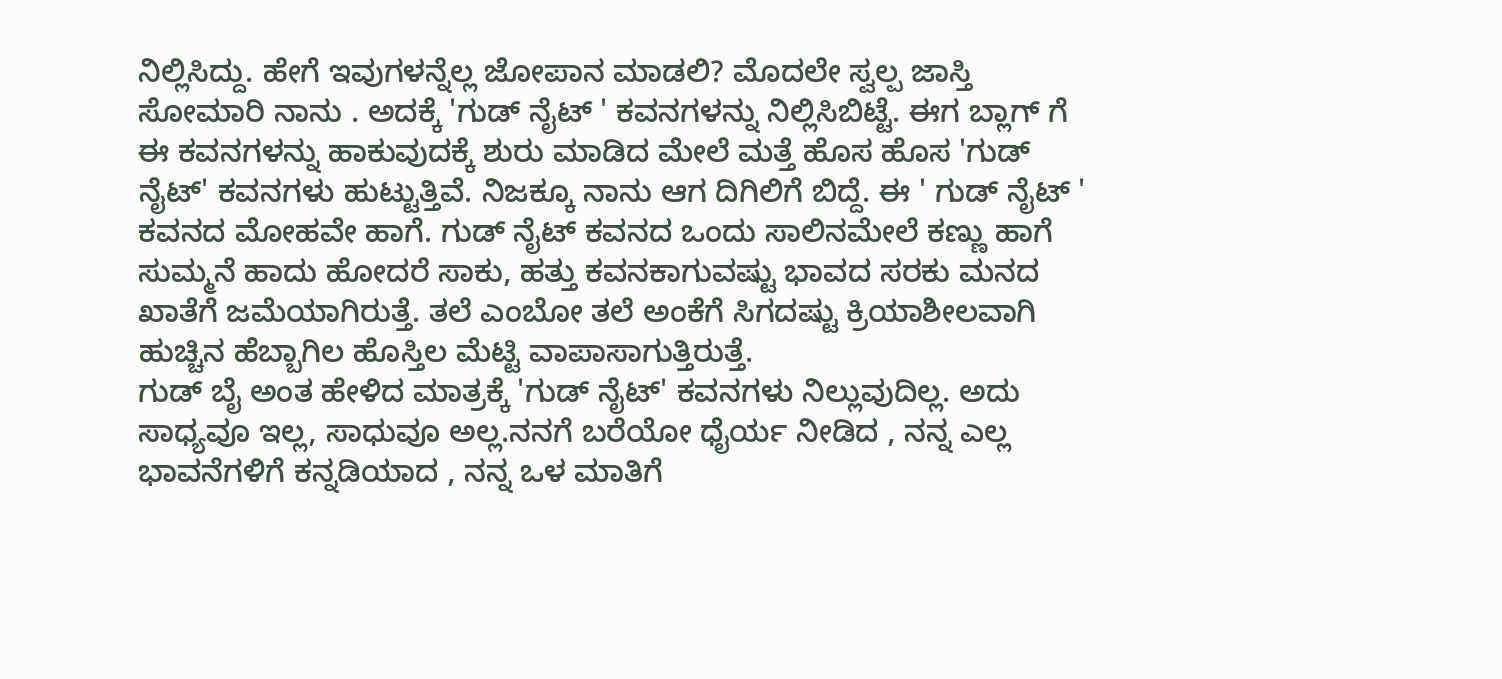ನಿಲ್ಲಿಸಿದ್ದು. ಹೇಗೆ ಇವುಗಳನ್ನೆಲ್ಲ ಜೋಪಾನ ಮಾಡಲಿ? ಮೊದಲೇ ಸ್ವಲ್ಪ ಜಾಸ್ತಿ ಸೋಮಾರಿ ನಾನು . ಅದಕ್ಕೆ 'ಗುಡ್ ನೈಟ್ ' ಕವನಗಳನ್ನು ನಿಲ್ಲಿಸಿಬಿಟ್ಟೆ. ಈಗ ಬ್ಲಾಗ್ ಗೆ ಈ ಕವನಗಳನ್ನು ಹಾಕುವುದಕ್ಕೆ ಶುರು ಮಾಡಿದ ಮೇಲೆ ಮತ್ತೆ ಹೊಸ ಹೊಸ 'ಗುಡ್ ನೈಟ್' ಕವನಗಳು ಹುಟ್ಟುತ್ತಿವೆ. ನಿಜಕ್ಕೂ ನಾನು ಆಗ ದಿಗಿಲಿಗೆ ಬಿದ್ದೆ. ಈ ' ಗುಡ್ ನೈಟ್ ' ಕವನದ ಮೋಹವೇ ಹಾಗೆ. ಗುಡ್ ನೈಟ್ ಕವನದ ಒಂದು ಸಾಲಿನಮೇಲೆ ಕಣ್ಣು ಹಾಗೆ ಸುಮ್ಮನೆ ಹಾದು ಹೋದರೆ ಸಾಕು, ಹತ್ತು ಕವನಕಾಗುವಷ್ಟು ಭಾವದ ಸರಕು ಮನದ ಖಾತೆಗೆ ಜಮೆಯಾಗಿರುತ್ತೆ. ತಲೆ ಎಂಬೋ ತಲೆ ಅಂಕೆಗೆ ಸಿಗದಷ್ಟು ಕ್ರಿಯಾಶೀಲವಾಗಿ ಹುಚ್ಚಿನ ಹೆಬ್ಬಾಗಿಲ ಹೊಸ್ತಿಲ ಮೆಟ್ಟಿ ವಾಪಾಸಾಗುತ್ತಿರುತ್ತೆ.
ಗುಡ್ ಬೈ ಅಂತ ಹೇಳಿದ ಮಾತ್ರಕ್ಕೆ 'ಗುಡ್ ನೈಟ್' ಕವನಗಳು ನಿಲ್ಲುವುದಿಲ್ಲ. ಅದು ಸಾಧ್ಯವೂ ಇಲ್ಲ, ಸಾಧುವೂ ಅಲ್ಲ.ನನಗೆ ಬರೆಯೋ ಧೈರ್ಯ ನೀಡಿದ , ನನ್ನ ಎಲ್ಲ ಭಾವನೆಗಳಿಗೆ ಕನ್ನಡಿಯಾದ , ನನ್ನ ಒಳ ಮಾತಿಗೆ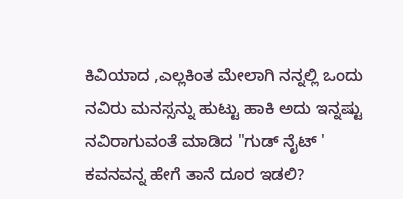ಕಿವಿಯಾದ ,ಎಲ್ಲಕಿಂತ ಮೇಲಾಗಿ ನನ್ನಲ್ಲಿ ಒಂದು ನವಿರು ಮನಸ್ಸನ್ನು ಹುಟ್ಟು ಹಾಕಿ ಅದು ಇನ್ನಷ್ಟು ನವಿರಾಗುವಂತೆ ಮಾಡಿದ "ಗುಡ್ ನೈಟ್ ' ಕವನವನ್ನ ಹೇಗೆ ತಾನೆ ದೂರ ಇಡಲಿ?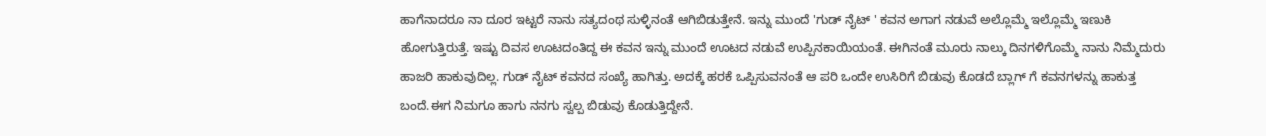ಹಾಗೆನಾದರೂ ನಾ ದೂರ ಇಟ್ಟರೆ ನಾನು ಸತ್ಯದಂಥ ಸುಳ್ಳಿನಂತೆ ಆಗಿಬಿಡುತ್ತೇನೆ. ಇನ್ನು ಮುಂದೆ 'ಗುಡ್ ನೈಟ್ ' ಕವನ ಅಗಾಗ ನಡುವೆ ಅಲ್ಲೊಮ್ಮೆ ಇಲ್ಲೊಮ್ಮೆ ಇಣುಕಿ ಹೋಗುತ್ತಿರುತ್ತೆ. ಇಷ್ಟು ದಿವಸ ಊಟದಂತಿದ್ದ ಈ ಕವನ ಇನ್ನು ಮುಂದೆ ಊಟದ ನಡುವೆ ಉಪ್ಪಿನಕಾಯಿಯಂತೆ. ಈಗಿನಂತೆ ಮೂರು ನಾಲ್ಕು ದಿನಗಳಿಗೊಮ್ಮೆ ನಾನು ನಿಮ್ಮೆದುರು ಹಾಜರಿ ಹಾಕುವುದಿಲ್ಲ. ಗುಡ್ ನೈಟ್ ಕವನದ ಸಂಖ್ಯೆ ಹಾಗಿತ್ತು. ಅದಕ್ಕೆ ಹರಕೆ ಒಪ್ಪಿಸುವನಂತೆ ಆ ಪರಿ ಒಂದೇ ಉಸಿರಿಗೆ ಬಿಡುವು ಕೊಡದೆ ಬ್ಲಾಗ್ ಗೆ ಕವನಗಳನ್ನು ಹಾಕುತ್ತ ಬಂದೆ.ಈಗ ನಿಮಗೂ ಹಾಗು ನನಗು ಸ್ವಲ್ಪ ಬಿಡುವು ಕೊಡುತ್ತಿದ್ದೇನೆ.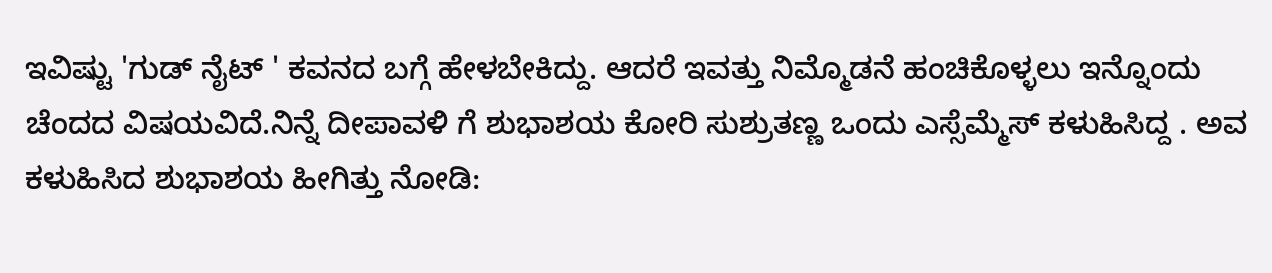ಇವಿಷ್ಟು 'ಗುಡ್ ನೈಟ್ ' ಕವನದ ಬಗ್ಗೆ ಹೇಳಬೇಕಿದ್ದು. ಆದರೆ ಇವತ್ತು ನಿಮ್ಮೊಡನೆ ಹಂಚಿಕೊಳ್ಳಲು ಇನ್ನೊಂದು ಚೆಂದದ ವಿಷಯವಿದೆ.ನಿನ್ನೆ ದೀಪಾವಳಿ ಗೆ ಶುಭಾಶಯ ಕೋರಿ ಸುಶ್ರುತಣ್ಣ ಒಂದು ಎಸ್ಸೆಮ್ಮೆಸ್ ಕಳುಹಿಸಿದ್ದ . ಅವ ಕಳುಹಿಸಿದ ಶುಭಾಶಯ ಹೀಗಿತ್ತು ನೋಡಿ: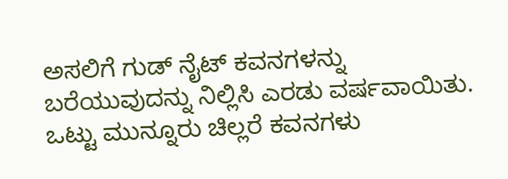ಅಸಲಿಗೆ ಗುಡ್ ನೈಟ್ ಕವನಗಳನ್ನು ಬರೆಯುವುದನ್ನು ನಿಲ್ಲಿಸಿ ಎರಡು ವರ್ಷವಾಯಿತು. ಒಟ್ಟು ಮುನ್ನೂರು ಚಿಲ್ಲರೆ ಕವನಗಳು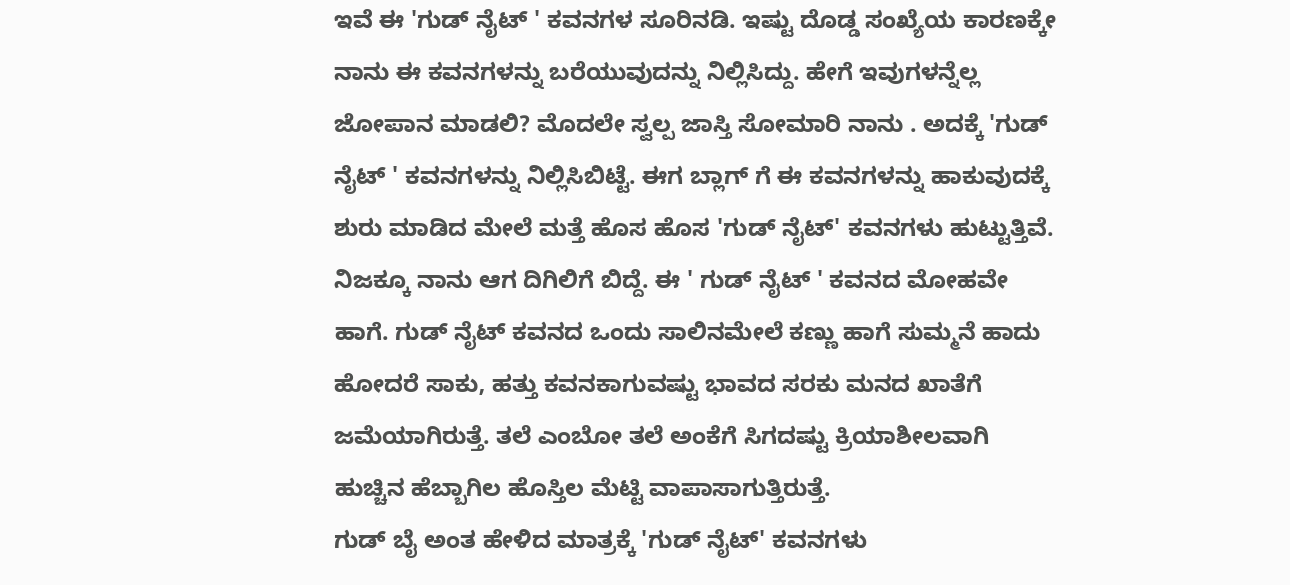ಇವೆ ಈ 'ಗುಡ್ ನೈಟ್ ' ಕವನಗಳ ಸೂರಿನಡಿ. ಇಷ್ಟು ದೊಡ್ಡ ಸಂಖ್ಯೆಯ ಕಾರಣಕ್ಕೇ ನಾನು ಈ ಕವನಗಳನ್ನು ಬರೆಯುವುದನ್ನು ನಿಲ್ಲಿಸಿದ್ದು. ಹೇಗೆ ಇವುಗಳನ್ನೆಲ್ಲ ಜೋಪಾನ ಮಾಡಲಿ? ಮೊದಲೇ ಸ್ವಲ್ಪ ಜಾಸ್ತಿ ಸೋಮಾರಿ ನಾನು . ಅದಕ್ಕೆ 'ಗುಡ್ ನೈಟ್ ' ಕವನಗಳನ್ನು ನಿಲ್ಲಿಸಿಬಿಟ್ಟೆ. ಈಗ ಬ್ಲಾಗ್ ಗೆ ಈ ಕವನಗಳನ್ನು ಹಾಕುವುದಕ್ಕೆ ಶುರು ಮಾಡಿದ ಮೇಲೆ ಮತ್ತೆ ಹೊಸ ಹೊಸ 'ಗುಡ್ ನೈಟ್' ಕವನಗಳು ಹುಟ್ಟುತ್ತಿವೆ. ನಿಜಕ್ಕೂ ನಾನು ಆಗ ದಿಗಿಲಿಗೆ ಬಿದ್ದೆ. ಈ ' ಗುಡ್ ನೈಟ್ ' ಕವನದ ಮೋಹವೇ ಹಾಗೆ. ಗುಡ್ ನೈಟ್ ಕವನದ ಒಂದು ಸಾಲಿನಮೇಲೆ ಕಣ್ಣು ಹಾಗೆ ಸುಮ್ಮನೆ ಹಾದು ಹೋದರೆ ಸಾಕು, ಹತ್ತು ಕವನಕಾಗುವಷ್ಟು ಭಾವದ ಸರಕು ಮನದ ಖಾತೆಗೆ ಜಮೆಯಾಗಿರುತ್ತೆ. ತಲೆ ಎಂಬೋ ತಲೆ ಅಂಕೆಗೆ ಸಿಗದಷ್ಟು ಕ್ರಿಯಾಶೀಲವಾಗಿ ಹುಚ್ಚಿನ ಹೆಬ್ಬಾಗಿಲ ಹೊಸ್ತಿಲ ಮೆಟ್ಟಿ ವಾಪಾಸಾಗುತ್ತಿರುತ್ತೆ.
ಗುಡ್ ಬೈ ಅಂತ ಹೇಳಿದ ಮಾತ್ರಕ್ಕೆ 'ಗುಡ್ ನೈಟ್' ಕವನಗಳು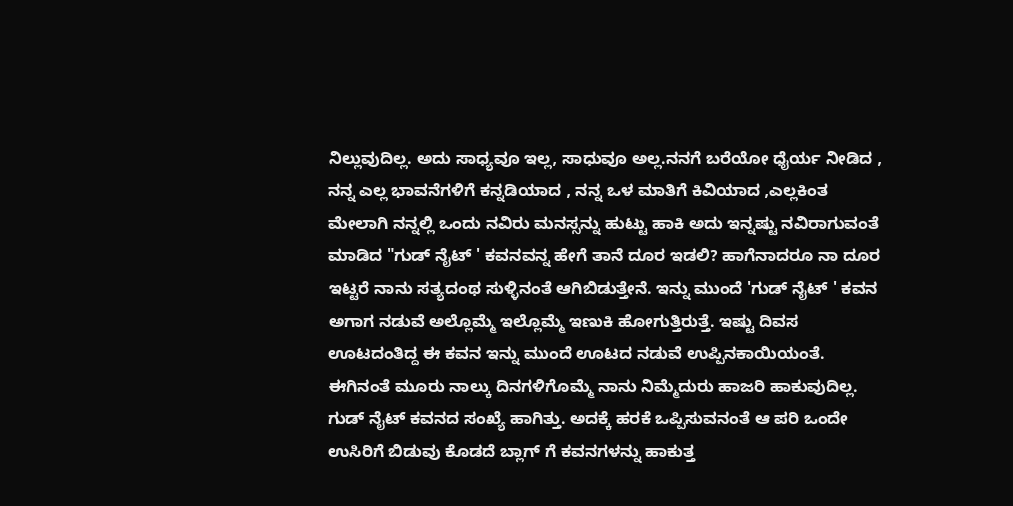ನಿಲ್ಲುವುದಿಲ್ಲ. ಅದು ಸಾಧ್ಯವೂ ಇಲ್ಲ, ಸಾಧುವೂ ಅಲ್ಲ.ನನಗೆ ಬರೆಯೋ ಧೈರ್ಯ ನೀಡಿದ , ನನ್ನ ಎಲ್ಲ ಭಾವನೆಗಳಿಗೆ ಕನ್ನಡಿಯಾದ , ನನ್ನ ಒಳ ಮಾತಿಗೆ ಕಿವಿಯಾದ ,ಎಲ್ಲಕಿಂತ ಮೇಲಾಗಿ ನನ್ನಲ್ಲಿ ಒಂದು ನವಿರು ಮನಸ್ಸನ್ನು ಹುಟ್ಟು ಹಾಕಿ ಅದು ಇನ್ನಷ್ಟು ನವಿರಾಗುವಂತೆ ಮಾಡಿದ "ಗುಡ್ ನೈಟ್ ' ಕವನವನ್ನ ಹೇಗೆ ತಾನೆ ದೂರ ಇಡಲಿ? ಹಾಗೆನಾದರೂ ನಾ ದೂರ ಇಟ್ಟರೆ ನಾನು ಸತ್ಯದಂಥ ಸುಳ್ಳಿನಂತೆ ಆಗಿಬಿಡುತ್ತೇನೆ. ಇನ್ನು ಮುಂದೆ 'ಗುಡ್ ನೈಟ್ ' ಕವನ ಅಗಾಗ ನಡುವೆ ಅಲ್ಲೊಮ್ಮೆ ಇಲ್ಲೊಮ್ಮೆ ಇಣುಕಿ ಹೋಗುತ್ತಿರುತ್ತೆ. ಇಷ್ಟು ದಿವಸ ಊಟದಂತಿದ್ದ ಈ ಕವನ ಇನ್ನು ಮುಂದೆ ಊಟದ ನಡುವೆ ಉಪ್ಪಿನಕಾಯಿಯಂತೆ. ಈಗಿನಂತೆ ಮೂರು ನಾಲ್ಕು ದಿನಗಳಿಗೊಮ್ಮೆ ನಾನು ನಿಮ್ಮೆದುರು ಹಾಜರಿ ಹಾಕುವುದಿಲ್ಲ. ಗುಡ್ ನೈಟ್ ಕವನದ ಸಂಖ್ಯೆ ಹಾಗಿತ್ತು. ಅದಕ್ಕೆ ಹರಕೆ ಒಪ್ಪಿಸುವನಂತೆ ಆ ಪರಿ ಒಂದೇ ಉಸಿರಿಗೆ ಬಿಡುವು ಕೊಡದೆ ಬ್ಲಾಗ್ ಗೆ ಕವನಗಳನ್ನು ಹಾಕುತ್ತ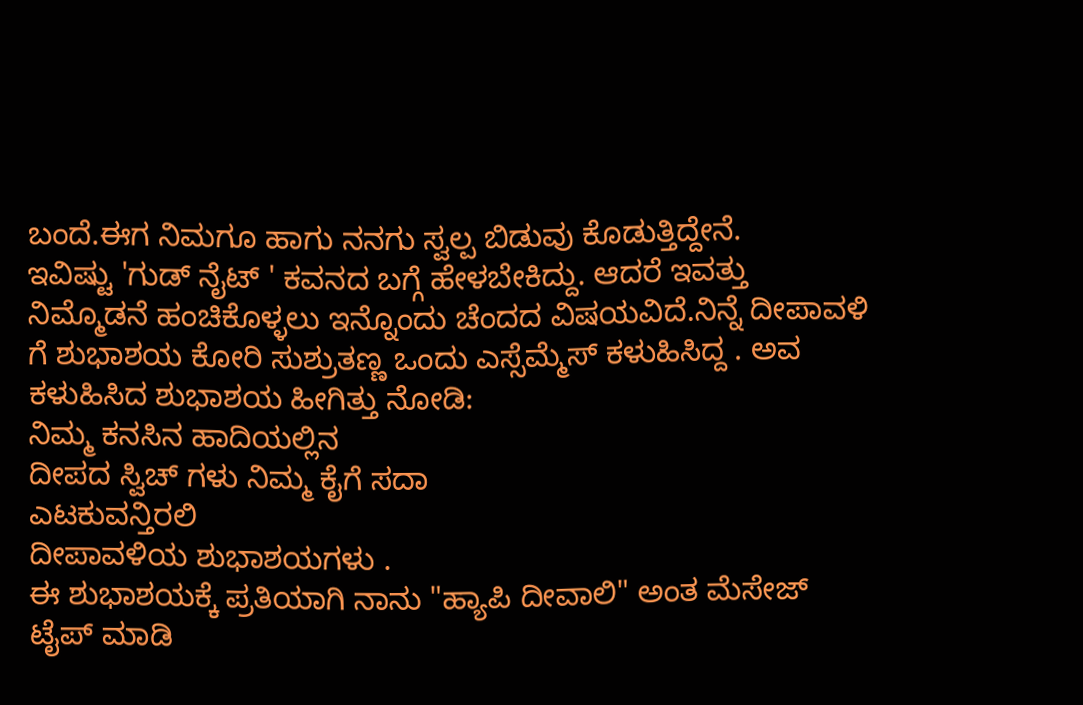ಬಂದೆ.ಈಗ ನಿಮಗೂ ಹಾಗು ನನಗು ಸ್ವಲ್ಪ ಬಿಡುವು ಕೊಡುತ್ತಿದ್ದೇನೆ.
ಇವಿಷ್ಟು 'ಗುಡ್ ನೈಟ್ ' ಕವನದ ಬಗ್ಗೆ ಹೇಳಬೇಕಿದ್ದು. ಆದರೆ ಇವತ್ತು ನಿಮ್ಮೊಡನೆ ಹಂಚಿಕೊಳ್ಳಲು ಇನ್ನೊಂದು ಚೆಂದದ ವಿಷಯವಿದೆ.ನಿನ್ನೆ ದೀಪಾವಳಿ ಗೆ ಶುಭಾಶಯ ಕೋರಿ ಸುಶ್ರುತಣ್ಣ ಒಂದು ಎಸ್ಸೆಮ್ಮೆಸ್ ಕಳುಹಿಸಿದ್ದ . ಅವ ಕಳುಹಿಸಿದ ಶುಭಾಶಯ ಹೀಗಿತ್ತು ನೋಡಿ:
ನಿಮ್ಮ ಕನಸಿನ ಹಾದಿಯಲ್ಲಿನ
ದೀಪದ ಸ್ವಿಚ್ ಗಳು ನಿಮ್ಮ ಕೈಗೆ ಸದಾ
ಎಟಕುವನ್ತಿರಲಿ
ದೀಪಾವಳಿಯ ಶುಭಾಶಯಗಳು .
ಈ ಶುಭಾಶಯಕ್ಕೆ ಪ್ರತಿಯಾಗಿ ನಾನು "ಹ್ಯಾಪಿ ದೀವಾಲಿ" ಅಂತ ಮೆಸೇಜ್ ಟೈಪ್ ಮಾಡಿ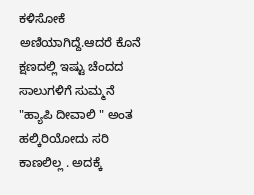ಕಳಿಸೋಕೆ ಅಣಿಯಾಗಿದ್ದೆ.ಆದರೆ ಕೊನೆ ಕ್ಷಣದಲ್ಲಿ ಇಷ್ಟು ಚೆಂದದ ಸಾಲುಗಳಿಗೆ ಸುಮ್ಮನೆ "ಹ್ಯಾಪಿ ದೀವಾಲಿ " ಅಂತ ಹಲ್ಕಿರಿಯೋದು ಸರಿ ಕಾಣಲಿಲ್ಲ . ಅದಕ್ಕೆ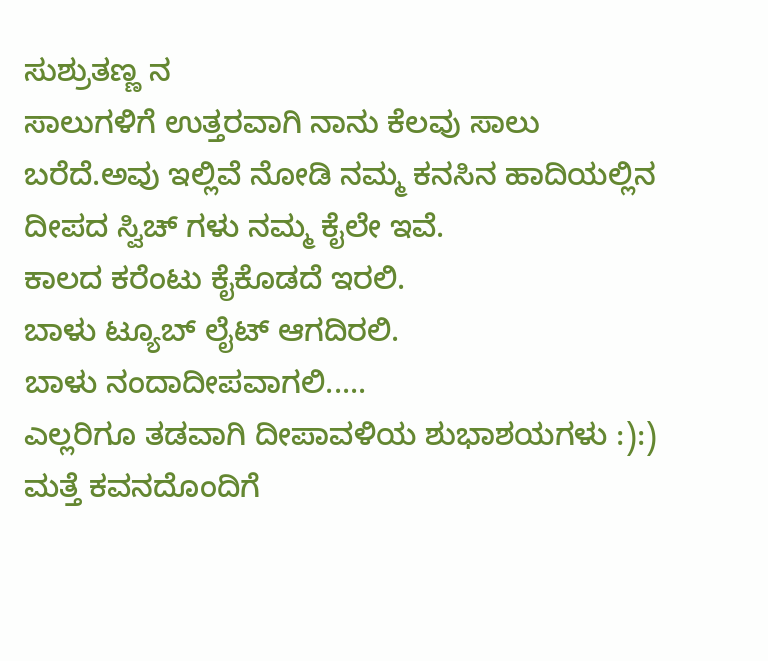ಸುಶ್ರುತಣ್ಣ ನ
ಸಾಲುಗಳಿಗೆ ಉತ್ತರವಾಗಿ ನಾನು ಕೆಲವು ಸಾಲು ಬರೆದೆ.ಅವು ಇಲ್ಲಿವೆ ನೋಡಿ ನಮ್ಮ ಕನಸಿನ ಹಾದಿಯಲ್ಲಿನ
ದೀಪದ ಸ್ವಿಚ್ ಗಳು ನಮ್ಮ ಕೈಲೇ ಇವೆ.
ಕಾಲದ ಕರೆಂಟು ಕೈಕೊಡದೆ ಇರಲಿ.
ಬಾಳು ಟ್ಯೂಬ್ ಲೈಟ್ ಆಗದಿರಲಿ.
ಬಾಳು ನಂದಾದೀಪವಾಗಲಿ.....
ಎಲ್ಲರಿಗೂ ತಡವಾಗಿ ದೀಪಾವಳಿಯ ಶುಭಾಶಯಗಳು :):) ಮತ್ತೆ ಕವನದೊಂದಿಗೆ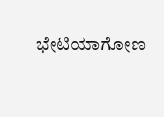ಭೇಟಿಯಾಗೋಣ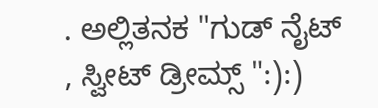. ಅಲ್ಲಿತನಕ "ಗುಡ್ ನೈಟ್ , ಸ್ವೀಟ್ ಡ್ರೀಮ್ಸ್ ":):)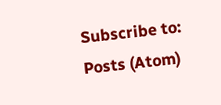Subscribe to:
Posts (Atom)